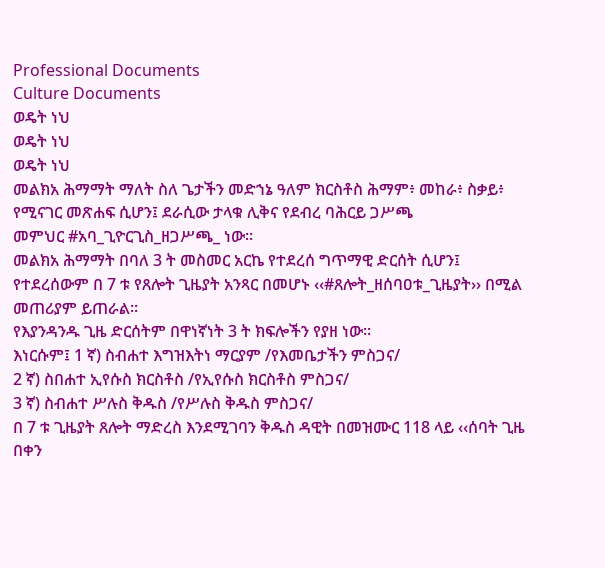Professional Documents
Culture Documents
ወዴት ነህ
ወዴት ነህ
ወዴት ነህ
መልክአ ሕማማት ማለት ስለ ጌታችን መድኀኔ ዓለም ክርስቶስ ሕማም፥ መከራ፥ ስቃይ፥
የሚናገር መጽሐፍ ሲሆን፤ ደራሲው ታላቁ ሊቅና የደብረ ባሕርይ ጋሥጫ
መምህር #አባ_ጊዮርጊስ_ዘጋሥጫ_ ነው፡፡
መልክአ ሕማማት በባለ 3 ት መስመር አርኬ የተደረሰ ግጥማዊ ድርሰት ሲሆን፤
የተደረሰውም በ 7 ቱ የጸሎት ጊዜያት አንጻር በመሆኑ ‹‹#ጸሎት_ዘሰባዐቱ_ጊዜያት›› በሚል
መጠሪያም ይጠራል፡፡
የእያንዳንዱ ጊዜ ድርሰትም በዋነኛነት 3 ት ክፍሎችን የያዘ ነው።
እነርሱም፤ 1 ኛ) ስብሐተ እግዝእትነ ማርያም /የእመቤታችን ምስጋና/
2 ኛ) ስበሐተ ኢየሱስ ክርስቶስ /የኢየሱስ ክርስቶስ ምስጋና/
3 ኛ) ስብሐተ ሥሉስ ቅዱስ /የሥሉስ ቅዱስ ምስጋና/
በ 7 ቱ ጊዜያት ጸሎት ማድረስ እንደሚገባን ቅዱስ ዳዊት በመዝሙር 118 ላይ ‹‹ሰባት ጊዜ
በቀን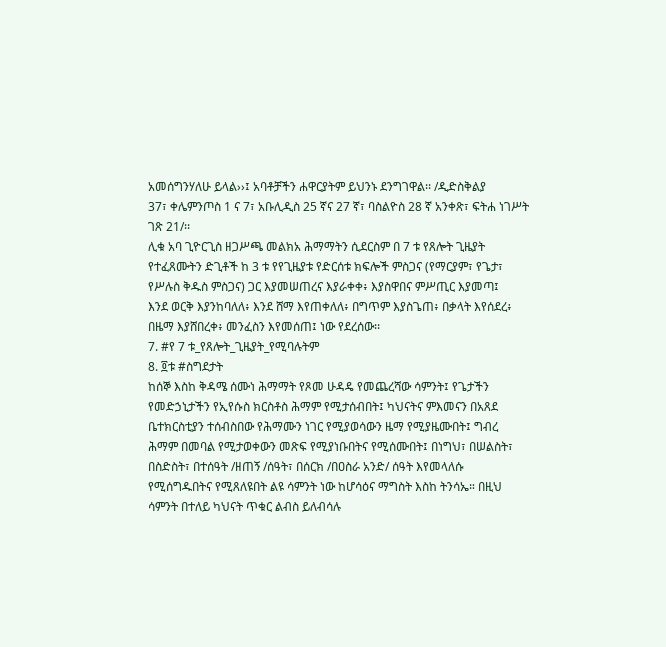አመሰግንሃለሁ ይላል››፤ አባቶቻችን ሐዋርያትም ይህንኑ ደንግገዋል፡፡ /ዲድስቅልያ
37፣ ቀሌምንጦስ 1 ና 7፣ አቡሊዲስ 25 ኛና 27 ኛ፣ ባስልዮስ 28 ኛ አንቀጽ፣ ፍትሐ ነገሥት
ገጽ 21/፡፡
ሊቁ አባ ጊዮርጊስ ዘጋሥጫ መልክአ ሕማማትን ሲደርስም በ 7 ቱ የጸሎት ጊዜያት
የተፈጸሙትን ድጊቶች ከ 3 ቱ የየጊዜያቱ የድርሰቱ ክፍሎች ምስጋና (የማርያም፣ የጌታ፣
የሥሉስ ቅዱስ ምስጋና) ጋር እያመሠጠረና እያራቀቀ፥ እያስዋበና ምሥጢር እያመጣ፤
እንደ ወርቅ እያንከባለለ፥ እንደ ሸማ እየጠቀለለ፥ በግጥም እያስጌጠ፥ በቃላት እየሰደረ፥
በዜማ እያሸበረቀ፥ መንፈስን እየመሰጠ፤ ነው የደረሰው፡፡
7. #የ 7 ቱ_የጸሎት_ጊዜያት_የሚባሉትም
8. ፬ቱ #ስግደታት
ከሰኞ እስከ ቅዳሜ ሰሙነ ሕማማት የጾመ ሁዳዴ የመጨረሻው ሳምንት፤ የጌታችን
የመድኃኒታችን የኢየሱስ ክርስቶስ ሕማም የሚታሰብበት፤ ካህናትና ምእመናን በአጸደ
ቤተክርስቲያን ተሰብስበው የሕማሙን ነገር የሚያወሳውን ዜማ የሚያዜሙበት፤ ግብረ
ሕማም በመባል የሚታወቀውን መጽፍ የሚያነቡበትና የሚሰሙበት፤ በነግህ፣ በሠልስት፣
በስድስት፣ በተሰዓት /ዘጠኝ /ሰዓት፣ በሰርክ /በዐስራ አንድ/ ሰዓት እየመላለሱ
የሚሰግዱበትና የሚጸለዩበት ልዩ ሳምንት ነው ከሆሳዕና ማግስት እስከ ትንሳኤ። በዚህ
ሳምንት በተለይ ካህናት ጥቁር ልብስ ይለብሳሉ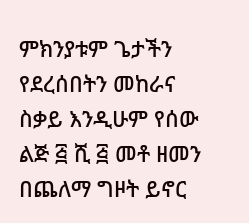ምክንያቱም ጌታችን የደረሰበትን መከራና
ስቃይ እንዲሁም የሰው ልጅ ፭ ሺ ፭ መቶ ዘመን በጨለማ ግዞት ይኖር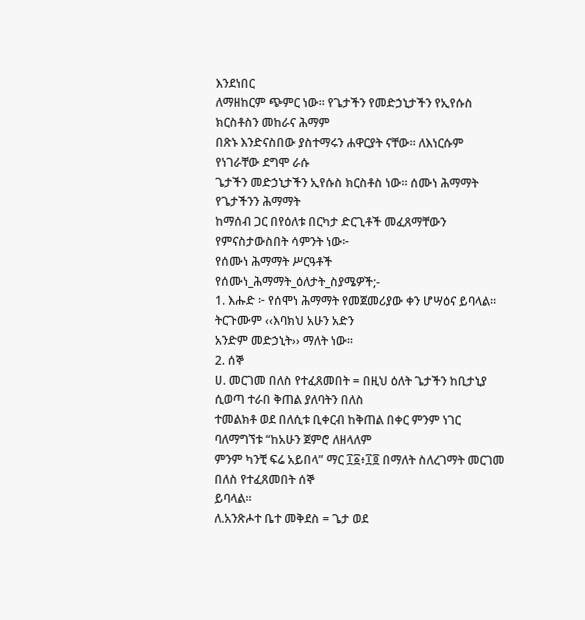እንደነበር
ለማዘከርም ጭምር ነው። የጌታችን የመድኃኒታችን የኢየሱስ ክርስቶስን መከራና ሕማም
በጽኑ እንድናስበው ያስተማሩን ሐዋርያት ናቸው። ለእነርሱም የነገራቸው ደግሞ ራሱ
ጌታችን መድኃኒታችን ኢየሱስ ክርስቶስ ነው። ሰሙነ ሕማማት የጌታችንን ሕማማት
ከማሰብ ጋር በየዕለቱ በርካታ ድርጊቶች መፈጸማቸውን የምናስታውስበት ሳምንት ነው፦
የሰሙነ ሕማማት ሥርዓቶች
የሰሙነ_ሕማማት_ዕለታት_ስያሜዎች;-
1. እሑድ ፦ የሰሞነ ሕማማት የመጀመሪያው ቀን ሆሣዕና ይባላል። ትርጉሙም ‹‹እባክህ አሁን አድን
አንድም መድኃኒት›› ማለት ነው፡፡
2. ሰኞ
ሀ. መርገመ በለስ የተፈጸመበት = በዚህ ዕለት ጌታችን ከቢታኒያ ሲወጣ ተራበ ቅጠል ያለባትን በለስ
ተመልክቶ ወደ በለሲቱ ቢቀርብ ከቅጠል በቀር ምንም ነገር ባለማግኘቱ “ከአሁን ጀምሮ ለዘላለም
ምንም ካንቺ ፍሬ አይበላ” ማር ፲፩፥፲፬ በማለት ስለረገማት መርገመ በለስ የተፈጸመበት ሰኞ
ይባላል።
ለ.አንጽሖተ ቤተ መቅደስ = ጌታ ወደ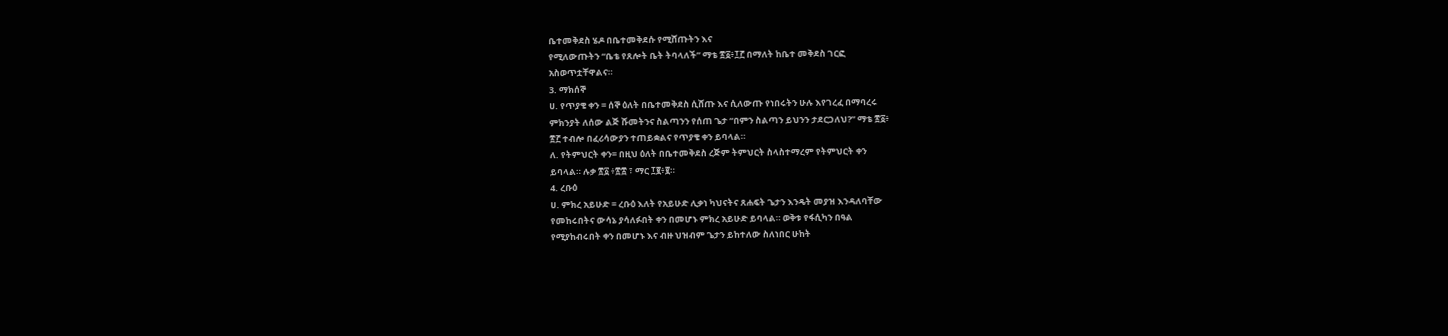ቤተመቅደስ ሄዶ በቤተመቅደሱ የሚሸጡትን እና
የሚለውጡትን “ቤቴ የጸሎት ቤት ትባላለች” ማቴ ፳፩፥፲፫ በማለት ከቤተ መቅደስ ገርፎ
አስወጥቷቸዋልና።
3. ማክሰኞ
ሀ. የጥያቄ ቀን = ሰኞ ዕለት በቤተመቅደስ ሲሸጡ እና ሲለውጡ የነበሩትን ሁሉ እየገረፈ በማባረሩ
ምክንያት ለሰው ልጅ ሹመትንና ስልጣንን የሰጠ ጌታ “በምን ስልጣን ይህንን ታደርጋለህ?” ማቴ ፳፩፥
፳፫ ተብሎ በፈሪሳውያን ተጠይቋልና የጥያቄ ቀን ይባላል።
ለ. የትምህርት ቀን= በዚህ ዕለት በቤተመቅደስ ረጅም ትምህርት ስላስተማረም የትምህርት ቀን
ይባላል። ሉቃ ፳፩ ፥፳፰ ፣ ማር ፲፪፥፪።
4. ረቡዕ
ሀ. ምክረ አይሁድ = ረቡዕ እለት የአይሁድ ሊቃነ ካህናትና ጸሐፍት ጌታን እንዴት መያዝ እንዳለባቸው
የመከሩበትና ውሳኔ ያሳለፉበት ቀን በመሆኑ ምክረ አይሁድ ይባላል። ወቅቱ የፋሲካን በዓል
የሚያከብሩበት ቀን በመሆኑ እና ብዙ ህዝብም ጌታን ይከተለው ስለነበር ሁከት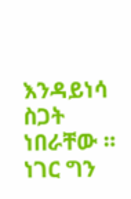እንዳይነሳ ስጋት
ነበራቸው ። ነገር ግን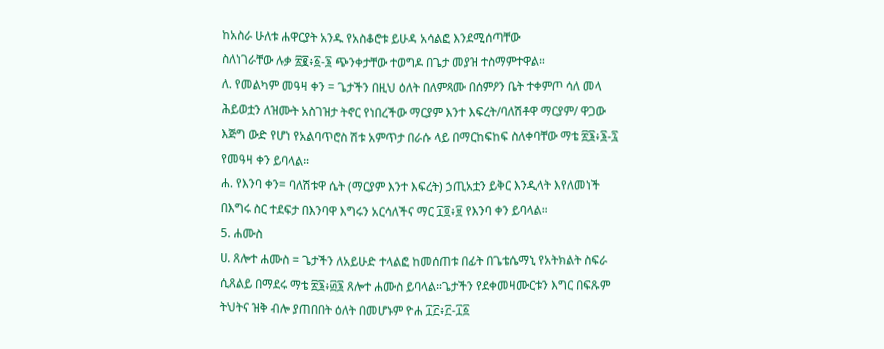ከአስራ ሁለቱ ሐዋርያት አንዱ የአስቆሮቱ ይሁዳ አሳልፎ እንደሚሰጣቸው
ስለነገራቸው ሉቃ ፳፪፥፩-፮ ጭንቀታቸው ተወግዶ በጌታ መያዝ ተስማምተዋል።
ለ. የመልካም መዓዛ ቀን = ጌታችን በዚህ ዕለት በለምጻሙ በሰምዖን ቤት ተቀምጦ ሳለ መላ
ሕይወቷን ለዝሙት አስገዝታ ትኖር የነበረችው ማርያም እንተ እፍረት/ባለሽቶዋ ማርያም/ ዋጋው
እጅግ ውድ የሆነ የአልባጥሮስ ሽቱ አምጥታ በራሱ ላይ በማርከፍከፍ ስለቀባቸው ማቴ ፳፮፥፮-፯
የመዓዛ ቀን ይባላል።
ሐ. የእንባ ቀን= ባለሽቱዋ ሴት (ማርያም እንተ እፍረት) ኃጢአቷን ይቅር እንዲላት እየለመነች
በእግሩ ስር ተደፍታ በእንባዋ እግሩን አርሳለችና ማር ፲፬፥፱ የእንባ ቀን ይባላል።
5. ሐሙስ
ሀ. ጸሎተ ሐሙስ = ጌታችን ለአይሁድ ተላልፎ ከመሰጠቱ በፊት በጌቴሴማኒ የአትክልት ስፍራ
ሲጸልይ በማደሩ ማቴ ፳፮፥፴፮ ጸሎተ ሐሙስ ይባላል።ጌታችን የደቀመዛሙርቱን እግር በፍጹም
ትህትና ዝቅ ብሎ ያጠበበት ዕለት በመሆኑም ዮሐ ፲፫፥፫-፲፩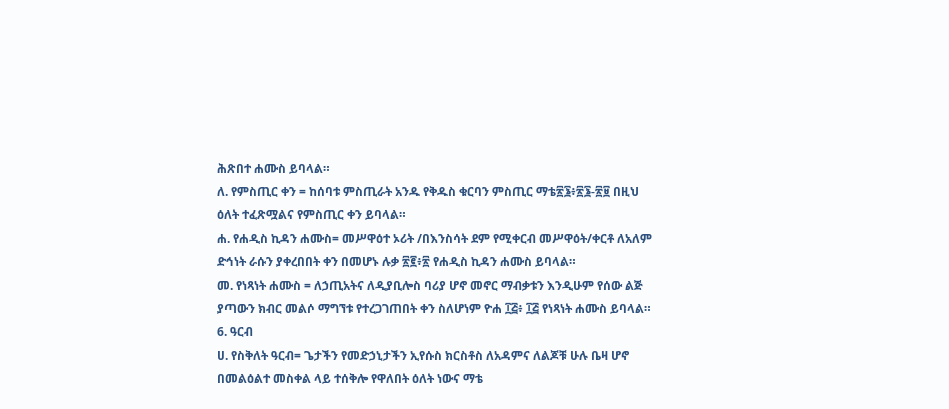ሕጽበተ ሐሙስ ይባላል።
ለ. የምስጢር ቀን = ከሰባቱ ምስጢራት አንዱ የቅዱስ ቁርባን ምስጢር ማቴ፳፮፥፳፮-፳፱ በዚህ
ዕለት ተፈጽሟልና የምስጢር ቀን ይባላል።
ሐ. የሐዲስ ኪዳን ሐሙስ= መሥዋዕተ ኦሪት /በእንስሳት ደም የሚቀርብ መሥዋዕት/ቀርቶ ለአለም
ድኅነት ራሱን ያቀረበበት ቀን በመሆኑ ሉቃ ፳፪፥፳ የሐዲስ ኪዳን ሐሙስ ይባላል።
መ. የነጻነት ሐሙስ = ለኃጢአትና ለዲያቢሎስ ባሪያ ሆኖ መኖር ማብቃቱን እንዲሁም የሰው ልጅ
ያጣውን ክብር መልሶ ማግኘቱ የተረጋገጠበት ቀን ስለሆነም ዮሐ ፲፭፥ ፲፭ የነጻነት ሐሙስ ይባላል።
6. ዓርብ
ሀ. የስቅለት ዓርብ= ጌታችን የመድኃኒታችን ኢየሱስ ክርስቶስ ለአዳምና ለልጆቹ ሁሉ ቤዛ ሆኖ
በመልዕልተ መስቀል ላይ ተሰቅሎ የዋለበት ዕለት ነውና ማቴ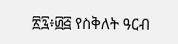፳፯፥፴፭ የስቅለት ዓርብ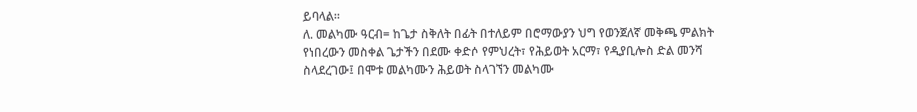ይባላል።
ለ. መልካሙ ዓርብ= ከጌታ ስቅለት በፊት በተለይም በሮማውያን ህግ የወንጀለኛ መቅጫ ምልክት
የነበረውን መስቀል ጌታችን በደሙ ቀድሶ የምህረት፣ የሕይወት አርማ፣ የዲያቢሎስ ድል መንሻ
ስላደረገው፤ በሞቱ መልካሙን ሕይወት ስላገኘን መልካሙ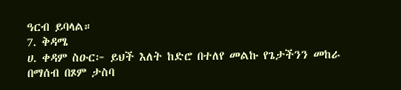ዓርብ ይባላል።
7. ቅዳሜ
ሀ. ቀዳም ስዑር፦ ይህች እለት ከድሮ በተለየ መልኩ የጌታችንን መከራ በማሰብ በጾም ታስባ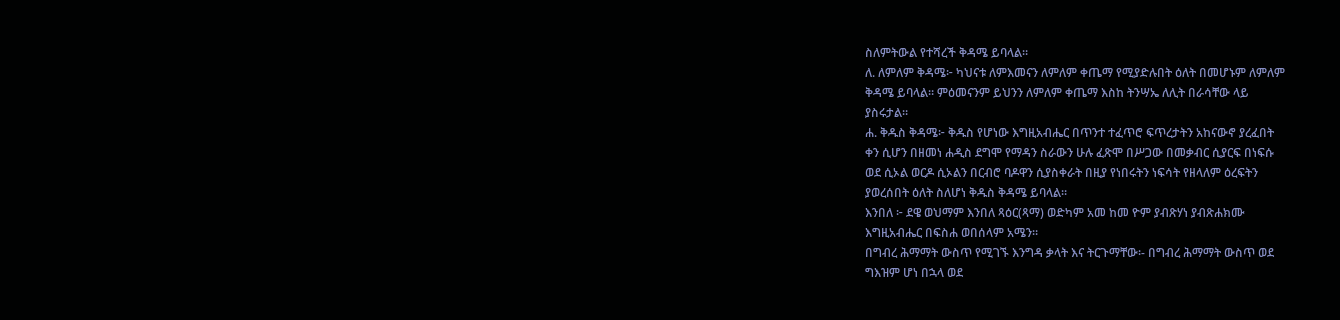ስለምትውል የተሻረች ቅዳሜ ይባላል።
ለ. ለምለም ቅዳሜ፦ ካህናቱ ለምእመናን ለምለም ቀጤማ የሚያድሉበት ዕለት በመሆኑም ለምለም
ቅዳሜ ይባላል። ምዕመናንም ይህንን ለምለም ቀጤማ እስከ ትንሣኤ ለሊት በራሳቸው ላይ
ያስሩታል።
ሐ. ቅዱስ ቅዳሜ፦ ቅዱስ የሆነው እግዚአብሔር በጥንተ ተፈጥሮ ፍጥረታትን አከናውኖ ያረፈበት
ቀን ሲሆን በዘመነ ሐዲስ ደግሞ የማዳን ስራውን ሁሉ ፈጽሞ በሥጋው በመቃብር ሲያርፍ በነፍሱ
ወደ ሲኦል ወርዶ ሲኦልን በርብሮ ባዶዋን ሲያስቀራት በዚያ የነበሩትን ነፍሳት የዘላለም ዕረፍትን
ያወረሰበት ዕለት ስለሆነ ቅዱስ ቅዳሜ ይባላል።
እንበለ ፦ ደዌ ወህማም እንበለ ጻዕር(ጻማ) ወድካም አመ ከመ ዮም ያብጽሃነ ያብጽሐክሙ
እግዚአብሔር በፍስሐ ወበሰላም አሜን።
በግብረ ሕማማት ውስጥ የሚገኙ እንግዳ ቃላት እና ትርጉማቸው፡- በግብረ ሕማማት ውስጥ ወደ
ግእዝም ሆነ በኋላ ወደ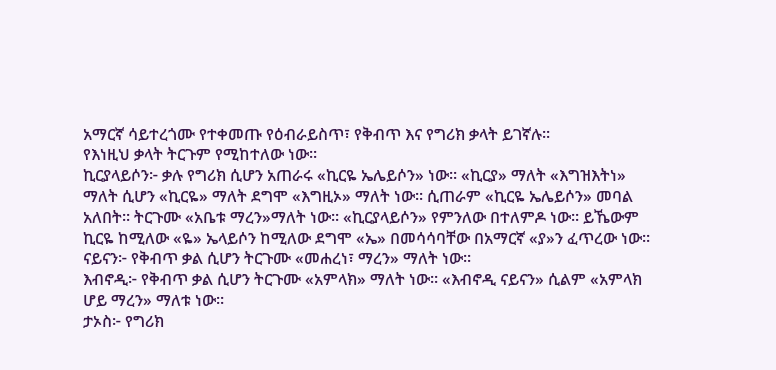አማርኛ ሳይተረጎሙ የተቀመጡ የዕብራይስጥ፣ የቅብጥ እና የግሪክ ቃላት ይገኛሉ፡፡
የእነዚህ ቃላት ትርጉም የሚከተለው ነው፡፡
ኪርያላይሶን፦ ቃሉ የግሪክ ሲሆን አጠራሩ «ኪርዬ ኤሌይሶን» ነው፡፡ «ኪርያ» ማለት «እግዝእትነ»
ማለት ሲሆን «ኪርዬ» ማለት ደግሞ «እግዚኦ» ማለት ነው፡፡ ሲጠራም «ኪርዬ ኤሌይሶን» መባል
አለበት፡፡ ትርጉሙ «አቤቱ ማረን»ማለት ነው፡፡ «ኪርያላይሶን» የምንለው በተለምዶ ነው፡፡ ይኼውም
ኪርዬ ከሚለው «ዬ» ኤላይሶን ከሚለው ደግሞ «ኤ» በመሳሳባቸው በአማርኛ «ያ»ን ፈጥረው ነው፡፡
ናይናን፦ የቅብጥ ቃል ሲሆን ትርጉሙ «መሐረነ፣ ማረን» ማለት ነው፡፡
እብኖዲ፦ የቅብጥ ቃል ሲሆን ትርጉሙ «አምላክ» ማለት ነው፡፡ «እብኖዲ ናይናን» ሲልም «አምላክ
ሆይ ማረን» ማለቱ ነው።
ታኦስ፦ የግሪክ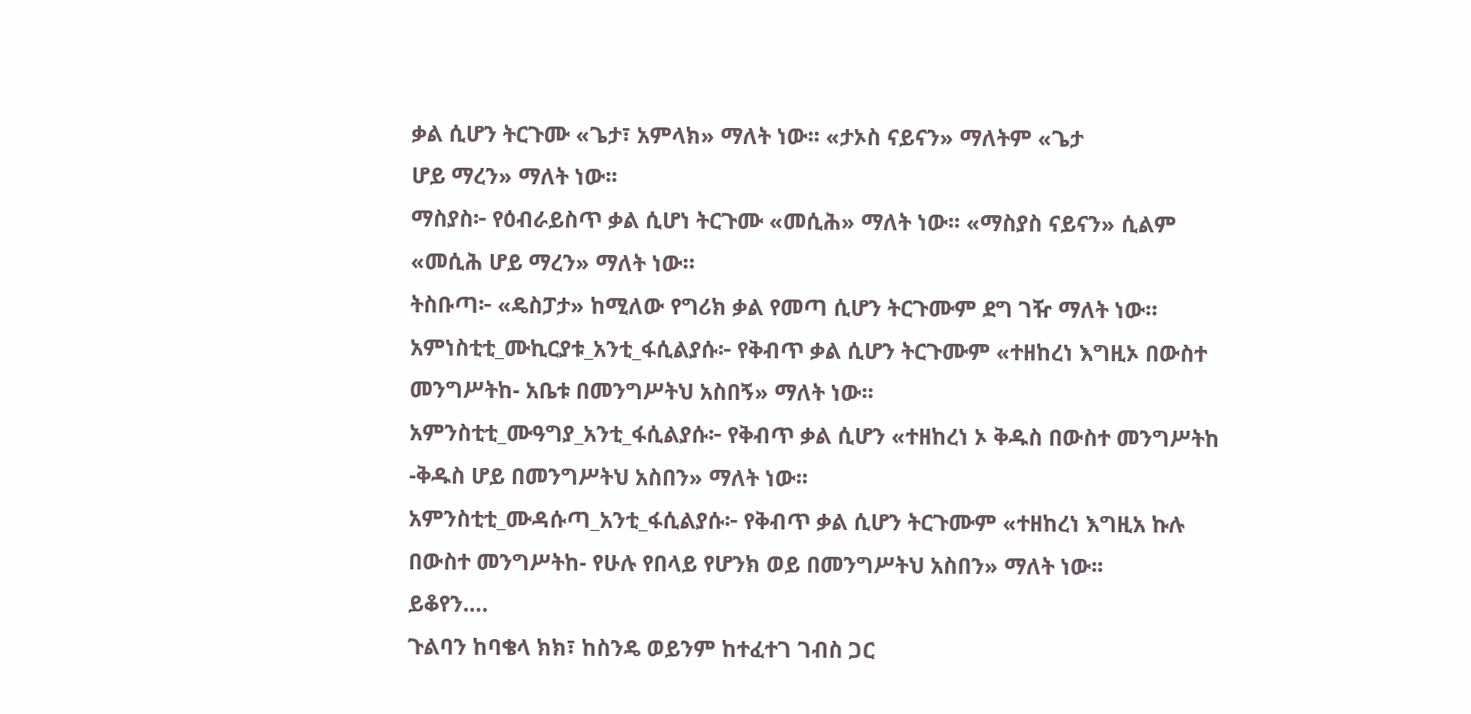ቃል ሲሆን ትርጉሙ «ጌታ፣ አምላክ» ማለት ነው፡፡ «ታኦስ ናይናን» ማለትም «ጌታ
ሆይ ማረን» ማለት ነው፡፡
ማስያስ፦ የዕብራይስጥ ቃል ሲሆነ ትርጉሙ «መሲሕ» ማለት ነው፡፡ «ማስያስ ናይናን» ሲልም
«መሲሕ ሆይ ማረን» ማለት ነው።
ትስቡጣ፦ «ዴስፓታ» ከሚለው የግሪክ ቃል የመጣ ሲሆን ትርጉሙም ደግ ገዥ ማለት ነው።
አምነስቲቲ_ሙኪርያቱ_አንቲ_ፋሲልያሱ፦ የቅብጥ ቃል ሲሆን ትርጉሙም «ተዘከረነ እግዚኦ በውስተ
መንግሥትከ- አቤቱ በመንግሥትህ አስበኝ» ማለት ነው፡፡
አምንስቲቲ_ሙዓግያ_አንቲ_ፋሲልያሱ፦ የቅብጥ ቃል ሲሆን «ተዘከረነ ኦ ቅዱስ በውስተ መንግሥትከ
-ቅዱስ ሆይ በመንግሥትህ አስበን» ማለት ነው፡፡
አምንስቲቲ_ሙዳሱጣ_አንቲ_ፋሲልያሱ፦ የቅብጥ ቃል ሲሆን ትርጉሙም «ተዘከረነ እግዚአ ኩሉ
በውስተ መንግሥትከ- የሁሉ የበላይ የሆንክ ወይ በመንግሥትህ አስበን» ማለት ነው፡፡
ይቆየን….
ጉልባን ከባቄላ ክክ፣ ከስንዴ ወይንም ከተፈተገ ገብስ ጋር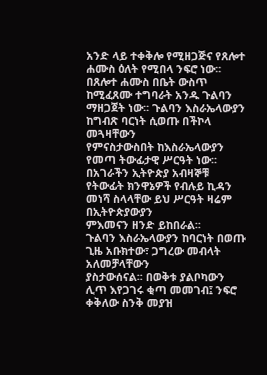አንድ ላይ ተቀቅሎ የሚዘጋጅና የጸሎተ
ሐሙስ ዕለት የሚበላ ንፍሮ ነው፡፡ በጸሎተ ሐሙስ በቤት ውስጥ ከሚፈጸሙ ተግባራት አንዱ ጉልባን
ማዘጋጀት ነው፡፡ ጉልባን እስራኤላውያን ከግብጽ ባርነት ሲወጡ በችኮላ መጓዛቸውን
የምናስታውስበት ከእስራኤላውያን የመጣ ትውፊታዊ ሥርዓት ነው፡፡ በአገራችን ኢትዮጵያ አብዛኞቹ
የትውፊት ክንዋኔዎች የብሉይ ኪዳን መነሻ ስላላቸው ይህ ሥርዓት ዛሬም በኢትዮጵያውያን
ምእመናን ዘንድ ይከበራል፡፡
ጉልባን እስራኤላውያን ከባርነት በወጡ ጊዜ አቡክተው፣ ጋግረው መብላት አለመቻላቸውን
ያስታውሰናል፡፡ በወቅቱ ያልቦካውን ሊጥ እየጋገሩ ቂጣ መመገብ፤ ንፍሮ ቀቅለው ስንቅ መያዝ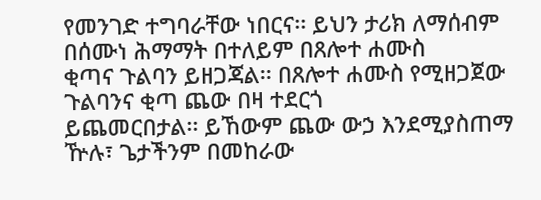የመንገድ ተግባራቸው ነበርና፡፡ ይህን ታሪክ ለማሰብም በሰሙነ ሕማማት በተለይም በጸሎተ ሐሙስ
ቂጣና ጉልባን ይዘጋጃል፡፡ በጸሎተ ሐሙስ የሚዘጋጀው ጉልባንና ቂጣ ጨው በዛ ተደርጎ
ይጨመርበታል፡፡ ይኸውም ጨው ውኃ እንደሚያስጠማ ዅሉ፣ ጌታችንም በመከራው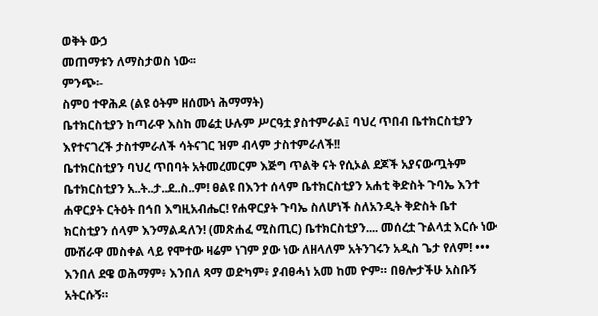ወቅት ውኃ
መጠማቱን ለማስታወስ ነው፡፡
ምንጭ፡-
ስምዐ ተዋሕዶ (ልዩ ዕትም ዘሰሙነ ሕማማት)
ቤተክርስቲያን ከጣራዋ እስከ መሬቷ ሁሉም ሥርዓቷ ያስተምራል፤ ባህረ ጥበብ ቤተክርስቲያን
እየተናገረች ታስተምራለች ሳትናገር ዝም ብላም ታስተምራለች!!
ቤተክርስቲያን ባህረ ጥበባት አትመረመርም እጅግ ጥልቅ ናት የሲኦል ደጆች አያናውጧትም
ቤተክርስቲያን አ..ት..ታ..ደ..ስ..ም! ፀልዩ በእንተ ሰላም ቤተክርስቲያን አሐቲ ቅድስት ጉባኤ እንተ
ሐዋርያት ርትዕት በኅበ እግዚአብሔር! የሐዋርያት ጉባኤ ስለሆነች ስለአንዲት ቅድስት ቤተ
ክርስቲያን ሰላም እንማልዳለን! (መጽሐፈ ሚስጢር) ቤተክርስቲያን.... መሰረቷ ጉልላቷ እርሱ ነው
ሙሽራዋ መስቀል ላይ የሞተው ዛሬም ነገም ያው ነው ለዘላለም አትንገሩን አዲስ ጌታ የለም! •••
እንበለ ደዌ ወሕማም፥ እንበለ ጻማ ወድካም፥ ያብፀሓነ አመ ከመ ዮም። በፀሎታችሁ አስቡኝ
አትርሱኝ።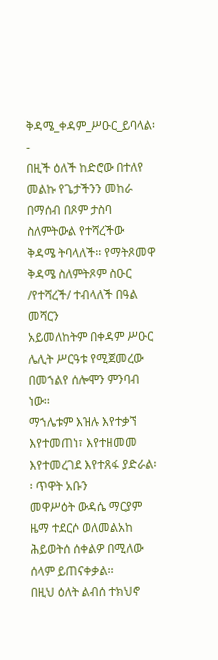ቅዳሜ_ቀዳም_ሥዑር_ይባላል፡-
በዚች ዕለች ከድሮው በተለየ መልኩ የጌታችንን መከራ በማሰብ በጾም ታስባ ስለምትውል የተሻረችው
ቅዳሜ ትባላለች፡፡ የማትጾመዋ ቅዳሜ ስለምትጾም ስዑር /የተሻረች/ ተብላለች በዓል መሻርን
አይመለከትም በቀዳም ሥዑር ሌሊት ሥርዓቱ የሚጀመረው በመኀልየ ሰሎሞን ምንባብ ነው፡፡
ማኀሌቱም እዝሉ እየተቃኘ እየተመጠነ፣ እየተዘመመ እየተመረገደ እየተጸፋ ያድራል፡፡ ጥዋት አቡን
መዋሥዕት ውዳሴ ማርያም ዜማ ተደርሶ ወለመልአከ ሕይወትሰ ሰቀልዎ በሚለው ሰላም ይጠናቀቃል፡፡
በዚህ ዕለት ልብሰ ተክህኖ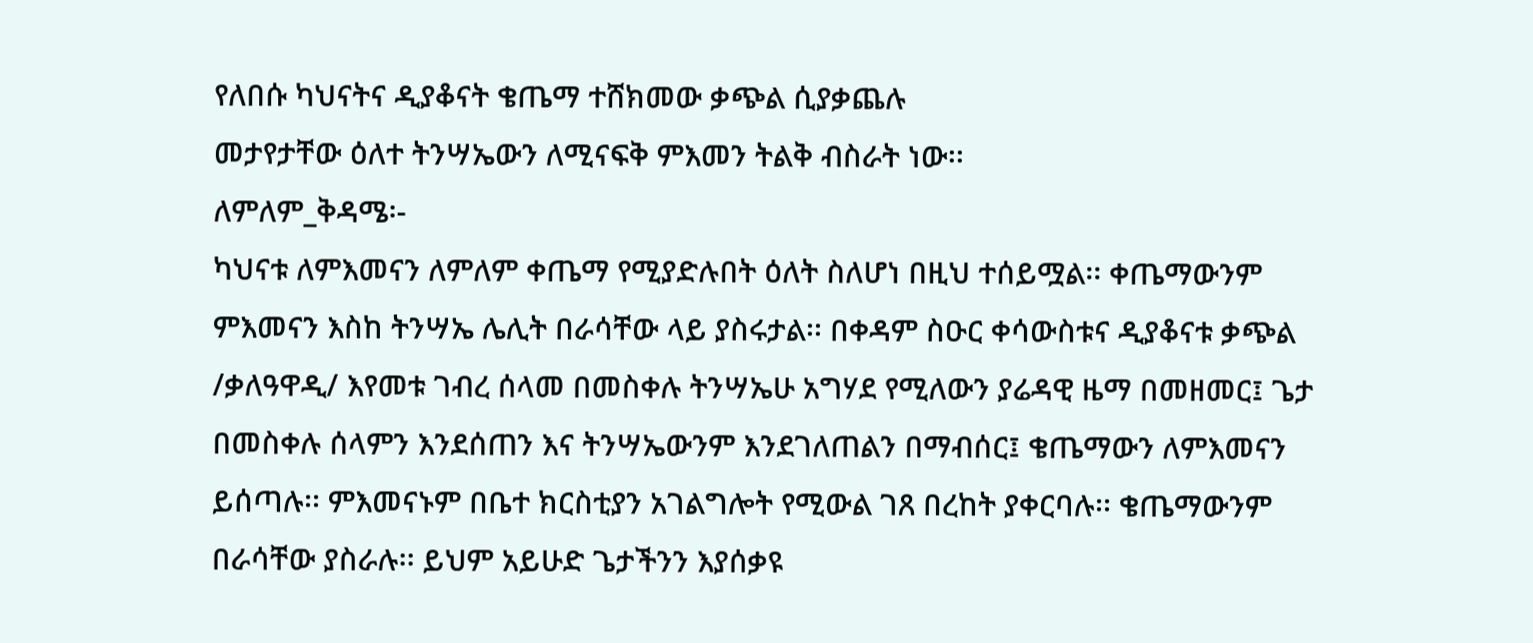የለበሱ ካህናትና ዲያቆናት ቄጤማ ተሸክመው ቃጭል ሲያቃጨሉ
መታየታቸው ዕለተ ትንሣኤውን ለሚናፍቅ ምእመን ትልቅ ብስራት ነው፡፡
ለምለም_ቅዳሜ፡-
ካህናቱ ለምእመናን ለምለም ቀጤማ የሚያድሉበት ዕለት ስለሆነ በዚህ ተሰይሟል፡፡ ቀጤማውንም
ምእመናን እስከ ትንሣኤ ሌሊት በራሳቸው ላይ ያስሩታል፡፡ በቀዳም ስዑር ቀሳውስቱና ዲያቆናቱ ቃጭል
/ቃለዓዋዲ/ እየመቱ ገብረ ሰላመ በመስቀሉ ትንሣኤሁ አግሃደ የሚለውን ያሬዳዊ ዜማ በመዘመር፤ ጌታ
በመስቀሉ ሰላምን እንደሰጠን እና ትንሣኤውንም እንደገለጠልን በማብሰር፤ ቄጤማውን ለምእመናን
ይሰጣሉ፡፡ ምእመናኑም በቤተ ክርስቲያን አገልግሎት የሚውል ገጸ በረከት ያቀርባሉ፡፡ ቄጤማውንም
በራሳቸው ያስራሉ፡፡ ይህም አይሁድ ጌታችንን እያሰቃዩ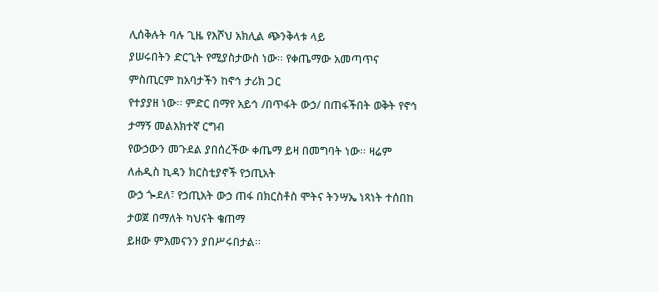ሊሰቅሉት ባሉ ጊዜ የእሾህ አክሊል ጭንቅላቱ ላይ
ያሠሩበትን ድርጊት የሚያስታውስ ነው፡፡ የቀጤማው አመጣጥና ምስጢርም ከአባታችን ከኖኅ ታሪክ ጋር
የተያያዘ ነው፡፡ ምድር በማየ አይኅ /በጥፋት ውኃ/ በጠፋችበት ወቅት የኖኅ ታማኝ መልእክተኛ ርግብ
የውኃውን መጉደል ያበሰረችው ቀጤማ ይዛ በመግባት ነው፡፡ ዛሬም ለሐዲስ ኪዳን ክርስቲያኖች የኃጢአት
ውኃ ጐደለ፣ የኃጢአት ውኃ ጠፋ በክርስቶስ ሞትና ትንሣኤ ነጻነት ተሰበከ ታወጀ በማለት ካህናት ቄጠማ
ይዘው ምእመናንን ያበሥሩበታል፡፡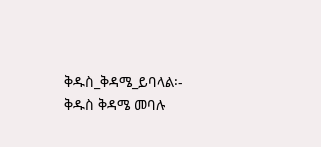ቅዱስ_ቅዳሜ_ይባላል፡-
ቅዱስ ቅዳሜ መባሉ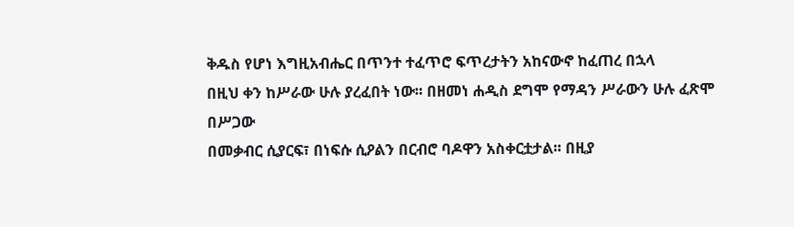ቅዱስ የሆነ እግዚአብሔር በጥንተ ተፈጥሮ ፍጥረታትን አከናውኖ ከፈጠረ በኋላ
በዚህ ቀን ከሥራው ሁሉ ያረፈበት ነው፡፡ በዘመነ ሐዲስ ደግሞ የማዳን ሥራውን ሁሉ ፈጽሞ በሥጋው
በመቃብር ሲያርፍ፣ በነፍሱ ሲዖልን በርብሮ ባዶዋን አስቀርቷታል፡፡ በዚያ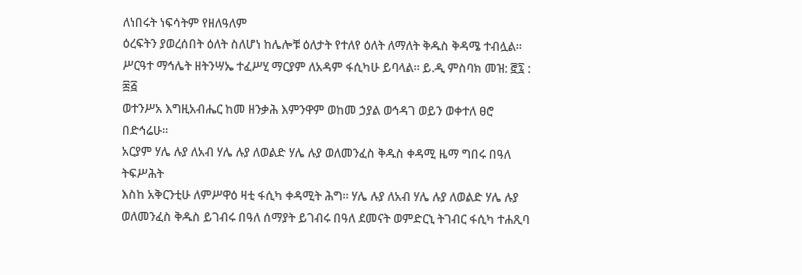ለነበሩት ነፍሳትም የዘለዓለም
ዕረፍትን ያወረሰበት ዕለት ስለሆነ ከሌሎቹ ዕለታት የተለየ ዕለት ለማለት ቅዱስ ቅዳሜ ተብሏል፡፡
ሥርዓተ ማኅሌት ዘትንሣኤ ተፈሥሂ ማርያም ለአዳም ፋሲካሁ ይባላል። ይ.ዲ ምስባክ መዝ: ፸፯ : ፷፭
ወተንሥአ እግዚአብሔር ከመ ዘንቃሕ እምንዋም ወከመ ኃያል ወኅዳገ ወይን ወቀተለ ፀሮ በድኅሬሁ።
አርያም ሃሌ ሉያ ለአብ ሃሌ ሉያ ለወልድ ሃሌ ሉያ ወለመንፈስ ቅዱስ ቀዳሚ ዜማ ግበሩ በዓለ ትፍሥሕት
እስከ አቅርንቲሁ ለምሥዋዕ ዛቲ ፋሲካ ቀዳሚት ሕግ። ሃሌ ሉያ ለአብ ሃሌ ሉያ ለወልድ ሃሌ ሉያ
ወለመንፈስ ቅዱስ ይገብሩ በዓለ ሰማያት ይገብሩ በዓለ ደመናት ወምድርኒ ትገብር ፋሲካ ተሐጺባ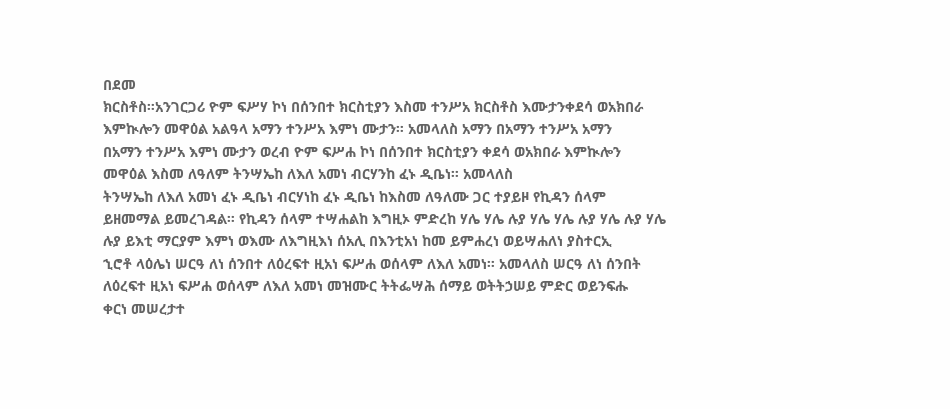በደመ
ክርስቶስ።አንገርጋሪ ዮም ፍሥሃ ኮነ በሰንበተ ክርስቲያን እስመ ተንሥአ ክርስቶስ እሙታንቀደሳ ወአክበራ
እምኲሎን መዋዕል አልዓላ አማን ተንሥአ እምነ ሙታን። አመላለስ አማን በአማን ተንሥአ አማን
በአማን ተንሥአ እምነ ሙታን ወረብ ዮም ፍሥሐ ኮነ በሰንበተ ክርስቲያን ቀደሳ ወአክበራ እምኲሎን
መዋዕል እስመ ለዓለም ትንሣኤከ ለእለ አመነ ብርሃንከ ፈኑ ዲቤነ። አመላለስ
ትንሣኤከ ለእለ አመነ ፈኑ ዲቤነ ብርሃነከ ፈኑ ዲቤነ ከእስመ ለዓለሙ ጋር ተያይዞ የኪዳን ሰላም
ይዘመማል ይመረገዳል። የኪዳን ሰላም ተሣሐልከ እግዚኦ ምድረከ ሃሌ ሃሌ ሉያ ሃሌ ሃሌ ሉያ ሃሌ ሉያ ሃሌ
ሉያ ይእቲ ማርያም እምነ ወእሙ ለእግዚእነ ሰአሊ በእንቲአነ ከመ ይምሐረነ ወይሣሐለነ ያስተርኢ
ኂሮቶ ላዕሌነ ሠርዓ ለነ ሰንበተ ለዕረፍተ ዚአነ ፍሥሐ ወሰላም ለእለ አመነ። አመላለስ ሠርዓ ለነ ሰንበት
ለዕረፍተ ዚአነ ፍሥሐ ወሰላም ለእለ አመነ መዝሙር ትትፌሣሕ ሰማይ ወትትኃሠይ ምድር ወይንፍሑ
ቀርነ መሠረታተ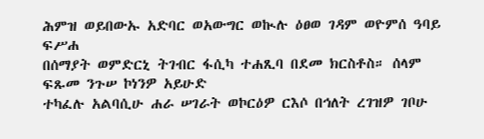ሕምዝ ወይበውኡ አድባር ወአውግር ወኲሉ ዕፀወ ገዳም ወዮምሰ ዓባይ ፍሥሐ
በሰማያት ወምድርኒ ትገብር ፋሲካ ተሐጺባ በደመ ክርስቶስ። ሰላም ፍጹመ ንጉሠ ኮነንዎ አይሁድ
ተካፈሉ አልባሲሁ ሐራ ሠገራት ወኮርዕዎ ርእሶ በኅለት ረገዝዎ ገቦሁ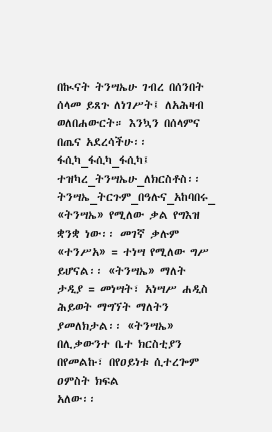በኲናት ትንሣኤሁ ገብረ በሰንበት
ሰላመ ይጸጉ ለነገሥት፤ ለአሕዛብ ወለበሐውርት። እንኳን በሰላምና በጤና አደረሳችሁ፡፡
ፋሲካ_ፋሲካ_ፋሲካ፤ ተዝካረ_ትንሣኤሁ_ለክርስቶስ፡፡ ትንሣኤ_ትርጉም_በዓሉና_አከባበሩ_
«ትንሣኤ» የሚለው ቃል የግእዝ ቋንቋ ነው፡፡ መገኛ ቃሉም «ተንሥአ» = ተነሣ የሚለው ግሥ
ይሆናል፡፡ «ትንሣኤ» ማለት ታዲያ = መነሣት፣ አነሣሥ ሐዲስ ሕይወት ማግኘት ማለትን
ያመለክታል፡፡ «ትንሣኤ» በሊቃውንተ ቤተ ክርስቲያን በየመልኩ፣ በየዐይነቱ ሲተረጐም ዐምስት ክፍል
አለው፡፡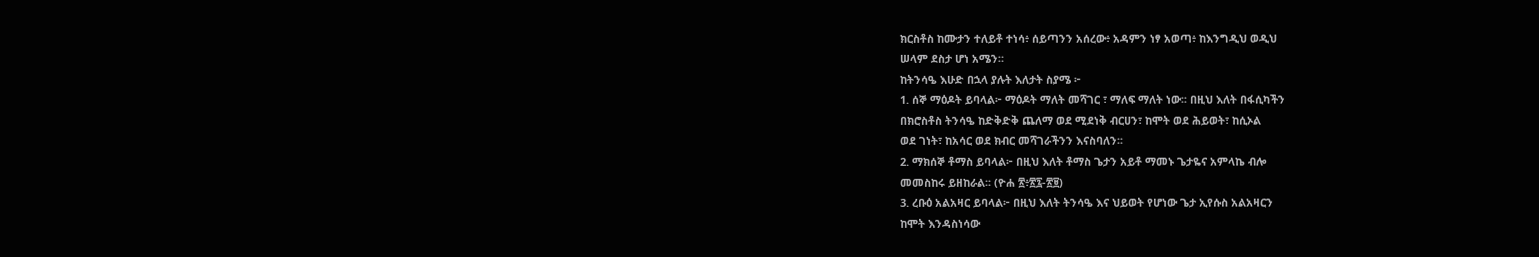ክርስቶስ ከሙታን ተለይቶ ተነሳ፥ ሰይጣንን አሰረው፥ አዳምን ነፃ አወጣ፥ ከእንግዲህ ወዲህ
ሠላም ደስታ ሆነ አሜን።
ከትንሳዔ እሁድ በኋላ ያሉት እለታት ስያሜ ፦
1. ሰኞ ማዕዶት ይባላል፦ ማዕዶት ማለት መሻገር ፣ ማለፍ ማለት ነው፡፡ በዚህ እለት በፋሲካችን
በክሮስቶስ ትንሳዔ ከድቅድቅ ጨለማ ወደ ሚደነቅ ብርሀን፣ ከሞት ወደ ሕይወት፣ ከሲኦል
ወደ ገነት፣ ከአሳር ወደ ክብር መሻገራችንን እናስባለን፡፡
2. ማክሰኞ ቶማስ ይባላል፦ በዚህ እለት ቶማስ ጌታን አይቶ ማመኑ ጌታዬና አምላኬ ብሎ
መመስከሩ ይዘከራል፡፡ (ዮሐ ፳፥፳፯-፳፱)
3. ረቡዕ አልአዛር ይባላል፦ በዚህ እለት ትንሳዔ እና ህይወት የሆነው ጌታ ኢየሱስ አልአዛርን
ከሞት እንዳስነሳው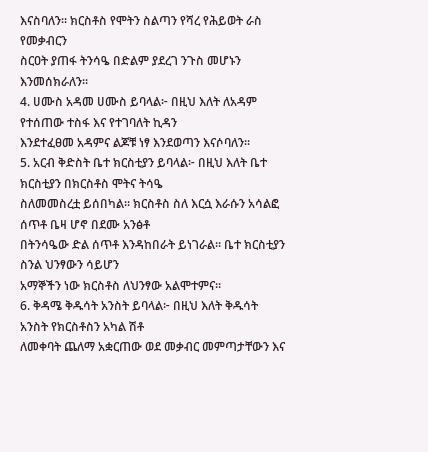እናስባለን። ክርስቶስ የሞትን ስልጣን የሻረ የሕይወት ራስ የመቃብርን
ስርዐት ያጠፋ ትንሳዔ በድልም ያደረገ ንጉስ መሆኑን እንመሰክራለን።
4. ሀሙስ አዳመ ሀሙስ ይባላል፦ በዚህ እለት ለአዳም የተሰጠው ተስፋ እና የተገባለት ኪዳን
እንደተፈፀመ አዳምና ልጆቹ ነፃ እንደወጣን እናሶባለን፡፡
5. አርብ ቅድስት ቤተ ክርስቲያን ይባላል፦ በዚህ እለት ቤተ ክርስቲያን በክርስቶስ ሞትና ትሳዔ
ስለመመስረቷ ይሰበካል። ክርስቶስ ስለ እርሷ እራሱን አሳልፎ ሰጥቶ ቤዛ ሆኖ በደሙ አንፅቶ
በትንሳዔው ድል ሰጥቶ እንዳከበራት ይነገራል። ቤተ ክርስቲያን ስንል ህንፃውን ሳይሆን
አማኞችን ነው ክርስቶስ ለህንፃው አልሞተምና፡፡
6. ቅዳሜ ቅዱሳት አንስት ይባላል፦ በዚህ እለት ቅዱሳት አንስት የክርስቶስን አካል ሽቶ
ለመቀባት ጨለማ አቋርጠው ወደ መቃብር መምጣታቸውን እና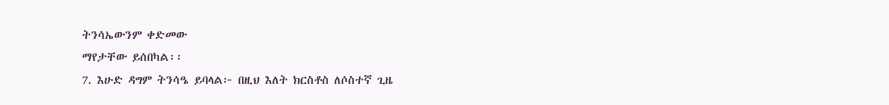ትንሳኤውንም ቀድመው
ማየታቸው ይሰበካል፡፡
7. እሁድ ዳግም ትንሳዔ ይባላል፦ በዚህ እለት ክርስቶስ ለሶስተኛ ጊዜ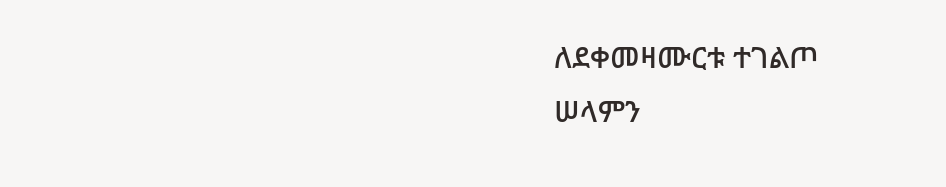ለደቀመዛሙርቱ ተገልጦ
ሠላምን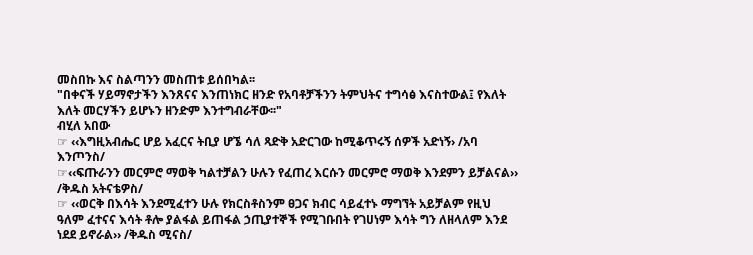መስበኩ እና ስልጣንን መስጠቱ ይሰበካል፡፡
"በቀናች ሃይማኖታችን እንጸናና እንጠነክር ዘንድ የአባቶቻችንን ትምህትና ተግሳፅ እናስተውል፤ የእለት
እለት መርሃችን ይሆኑን ዘንድም እንተግብራቸው፡፡"
ብሂለ አበው
☞ ‹‹እግዚአብሔር ሆይ አፈርና ትቢያ ሆኜ ሳለ ጻድቅ አድርገው ከሚቆጥሩኝ ሰዎች አድነኝ› /አባ
እንጦንስ/
☞‹‹ፍጡራንን መርምሮ ማወቅ ካልተቻልን ሁሉን የፈጠረ እርሱን መርምሮ ማወቅ እንደምን ይቻልናል››
/ቅዱስ አትናቴዎስ/
☞ ‹‹ወርቅ በእሳት እንደሚፈተን ሁሉ የክርስቶስንም ፀጋና ክብር ሳይፈተኑ ማግኘት አይቻልም የዚህ
ዓለም ፈተናና እሳት ቶሎ ያልፋል ይጠፋል ኃጢያተኞች የሚገቡበት የገሀነም እሳት ግን ለዘላለም እንደ
ነደደ ይኖራል›› /ቅዱስ ሚናስ/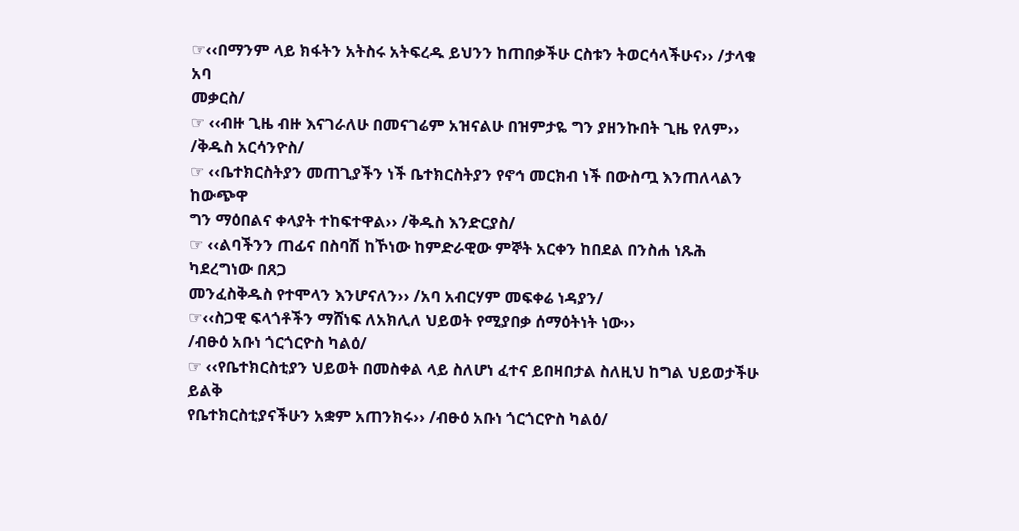☞‹‹በማንም ላይ ክፋትን አትስሩ አትፍረዱ ይህንን ከጠበቃችሁ ርስቱን ትወርሳላችሁና›› /ታላቁ አባ
መቃርስ/
☞ ‹‹ብዙ ጊዜ ብዙ እናገራለሁ በመናገሬም አዝናልሁ በዝምታዬ ግን ያዘንኩበት ጊዜ የለም››
/ቅዱስ አርሳንዮስ/
☞ ‹‹ቤተክርስትያን መጠጊያችን ነች ቤተክርስትያን የኖኅ መርክብ ነች በውስጧ እንጠለላልን ከውጭዋ
ግን ማዕበልና ቀላያት ተከፍተዋል›› /ቅዱስ እንድርያስ/
☞ ‹‹ልባችንን ጠፊና በስባሽ ከኾነው ከምድራዊው ምኞት አርቀን ከበደል በንስሐ ነጹሕ ካደረግነው በጸጋ
መንፈስቅዱስ የተሞላን እንሆናለን›› /አባ አብርሃም መፍቀሬ ነዳያን/
☞‹‹ስጋዊ ፍላጎቶችን ማሸነፍ ለአክሊለ ህይወት የሚያበቃ ሰማዕትነት ነው››
/ብፁዕ አቡነ ጎርጎርዮስ ካልዕ/
☞ ‹‹የቤተክርስቲያን ህይወት በመስቀል ላይ ስለሆነ ፈተና ይበዛበታል ስለዚህ ከግል ህይወታችሁ ይልቅ
የቤተክርስቲያናችሁን አቋም አጠንክሩ›› /ብፁዕ አቡነ ጎርጎርዮስ ካልዕ/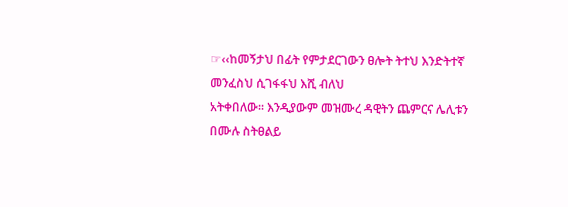☞‹‹ከመኝታህ በፊት የምታደርገውን ፀሎት ትተህ እንድትተኛ መንፈስህ ሲገፋፋህ እሺ ብለህ
አትቀበለው፡፡ እንዲያውም መዝሙረ ዳዊትን ጨምርና ሌሊቱን በሙሉ ስትፀልይ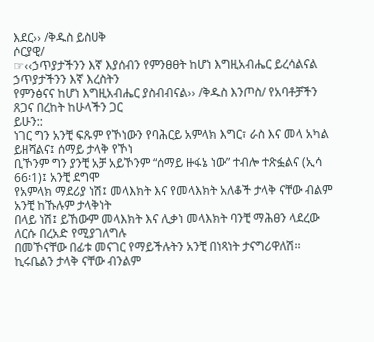እደር›› /ቅዱስ ይስሀቅ
ሶርያዊ/
☞‹‹ኃጥያታችንን እኛ እያሰብን የምንፀፀት ከሆነ እግዚአብሔር ይረሳልናል ኃጥያታችንን እኛ እረስትን
የምንፅናና ከሆነ እግዚአብሔር ያስብብናል›› /ቅዱስ እንጦስ/ የአባቶቻችን ጸጋና በረከት ከሁላችን ጋር
ይሁን::
ነገር ግን አንቺ ፍጹም የኾነውን የባሕርይ አምላክ እግር፣ ራስ እና መላ አካል ይዘሻልና፤ ሰማይ ታላቅ የኾነ
ቢኾንም ግን ያንቺ አቻ አይኾንም “ሰማይ ዙፋኔ ነው” ተብሎ ተጽፏልና (ኢሳ 66፡1)፤ አንቺ ደግሞ
የአምላክ ማደሪያ ነሽ፤ መላእክት እና የመላእክት አለቆች ታላቅ ናቸው ብልም አንቺ ከኹሉም ታላቅነት
በላይ ነሽ፤ ይኸውም መላእክት እና ሊቃነ መላእክት ባንቺ ማሕፀን ላደረው ለርሱ በረአድ የሚያገለግሉ
በመኾናቸው በፊቱ መናገር የማይችሉትን አንቺ በነጻነት ታናግሪዋለሽ፡፡ ኪሩቤልን ታላቅ ናቸው ብንልም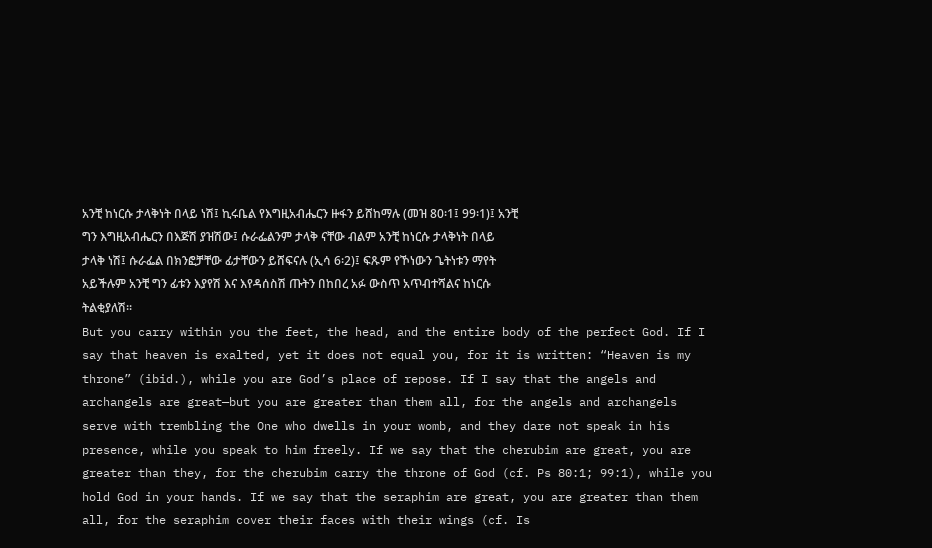አንቺ ከነርሱ ታላቅነት በላይ ነሽ፤ ኪሩቤል የእግዚአብሔርን ዙፋን ይሸከማሉ (መዝ 80፡1፤ 99፡1)፤ አንቺ
ግን እግዚአብሔርን በእጅሽ ያዝሽው፤ ሱራፌልንም ታላቅ ናቸው ብልም አንቺ ከነርሱ ታላቅነት በላይ
ታላቅ ነሽ፤ ሱራፌል በክንፎቻቸው ፊታቸውን ይሸፍናሉ (ኢሳ 6፡2)፤ ፍጹም የኾነውን ጌትነቱን ማየት
አይችሉም አንቺ ግን ፊቱን እያየሽ እና እየዳሰስሽ ጡትን በከበረ አፉ ውስጥ አጥብተሻልና ከነርሱ
ትልቂያለሽ፡፡
But you carry within you the feet, the head, and the entire body of the perfect God. If I
say that heaven is exalted, yet it does not equal you, for it is written: “Heaven is my
throne” (ibid.), while you are God’s place of repose. If I say that the angels and
archangels are great—but you are greater than them all, for the angels and archangels
serve with trembling the One who dwells in your womb, and they dare not speak in his
presence, while you speak to him freely. If we say that the cherubim are great, you are
greater than they, for the cherubim carry the throne of God (cf. Ps 80:1; 99:1), while you
hold God in your hands. If we say that the seraphim are great, you are greater than them
all, for the seraphim cover their faces with their wings (cf. Is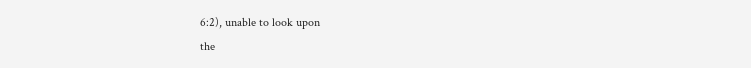6:2), unable to look upon
the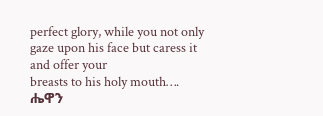perfect glory, while you not only gaze upon his face but caress it and offer your
breasts to his holy mouth….
ሔዋን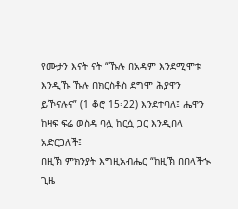የሙታን እናት ናት “ኹሉ በአዳም እንደሚሞቱ እንዲኹ ኹሉ በክርስቶስ ደግሞ ሕያዋን
ይኾናሉና” (1 ቆሮ 15፡22) እንደተባለ፤ ሔዋን ከዛፍ ፍሬ ወስዳ ባሏ ከርሷ ጋር እንዲበላ አድርጋለች፤
በዚኽ ምክንያት እግዚአብሔር “ከዚኽ በበላችኊ ጊዜ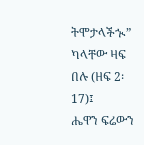ትሞታላችኊ” ካላቸው ዛፍ በሉ (ዘፍ 2፡17)፤
ሔዋን ፍሬውን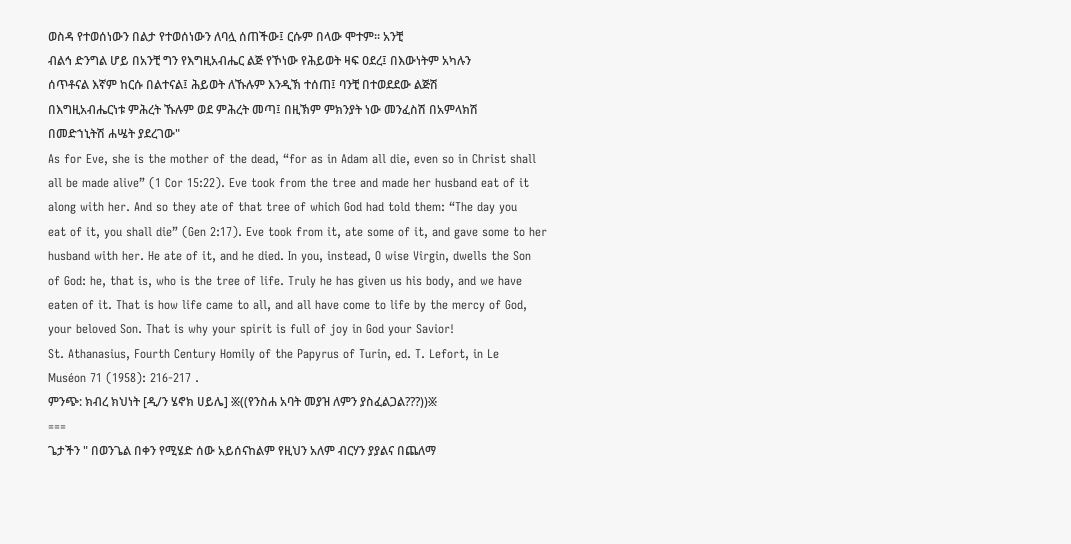ወስዳ የተወሰነውን በልታ የተወሰነውን ለባሏ ሰጠችው፤ ርሱም በላው ሞተም፡፡ አንቺ
ብልኅ ድንግል ሆይ በአንቺ ግን የእግዚአብሔር ልጅ የኾነው የሕይወት ዛፍ ዐደረ፤ በእውነትም አካሉን
ሰጥቶናል እኛም ከርሱ በልተናል፤ ሕይወት ለኹሉም እንዲኽ ተሰጠ፤ ባንቺ በተወደደው ልጅሽ
በእግዚአብሔርነቱ ምሕረት ኹሉም ወደ ምሕረት መጣ፤ በዚኽም ምክንያት ነው መንፈስሽ በአምላክሽ
በመድኀኒትሽ ሐሤት ያደረገው"
As for Eve, she is the mother of the dead, “for as in Adam all die, even so in Christ shall
all be made alive” (1 Cor 15:22). Eve took from the tree and made her husband eat of it
along with her. And so they ate of that tree of which God had told them: “The day you
eat of it, you shall die” (Gen 2:17). Eve took from it, ate some of it, and gave some to her
husband with her. He ate of it, and he died. In you, instead, O wise Virgin, dwells the Son
of God: he, that is, who is the tree of life. Truly he has given us his body, and we have
eaten of it. That is how life came to all, and all have come to life by the mercy of God,
your beloved Son. That is why your spirit is full of joy in God your Savior!
St. Athanasius, Fourth Century Homily of the Papyrus of Turin, ed. T. Lefort, in Le
Muséon 71 (1958): 216-217 .
ምንጭ: ክብረ ክህነት [ዲ/ን ሄኖክ ሀይሌ] ፠((የንስሐ አባት መያዝ ለምን ያስፈልጋል???))፠
===
ጌታችን " በወንጌል በቀን የሚሄድ ሰው አይሰናከልም የዚህን አለም ብርሃን ያያልና በጨለማ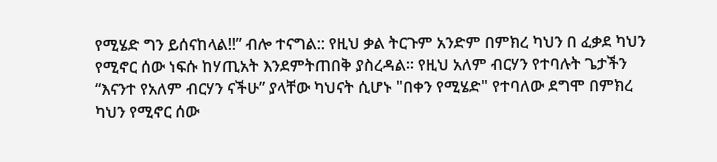የሚሄድ ግን ይሰናከላል!!” ብሎ ተናግል:: የዚህ ቃል ትርጉም አንድም በምክረ ካህን በ ፈቃደ ካህን
የሚኖር ሰው ነፍሱ ከሃጢአት እንደምትጠበቅ ያስረዳል፡፡ የዚህ አለም ብርሃን የተባሉት ጌታችን
“እናንተ የአለም ብርሃን ናችሁ” ያላቸው ካህናት ሲሆኑ "በቀን የሚሄድ" የተባለው ደግሞ በምክረ
ካህን የሚኖር ሰው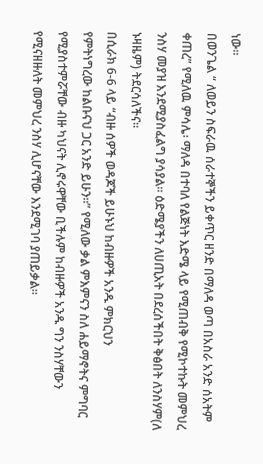ነው፡፡
በወንጌል “ ለወይን ስፍራዉ ሰራተኞችን ይቀጥር ዘንድ በማለዳ ወጣ በአስራ አንድ ሰአትም
ቀጠረ” የሚለዉ ምሳሌ፡ ማለዳ በተባለ የልጅነት እድሜ ላይ የሚጠብቅ የሚኮተኩት መምህረ
ንስሃ መያዝ እንደሚያስፈልግ ያሳያል፡፡ ዕድሜያችን ለሀጢአት በደረሰችበት ቅፅበት ለንስሃም(ለ
ኑዛዜም) ትደርሳለችና፡፡
በሲራክ 6-6 ላይ “ብዙ ሰዎች ወዳጆች ይሁኑህ ከብዙዎች አንዱ ምክርህን
የምትነግረው ከልቡናህ ጋር አንድ ይሁን፡፡” የሚለው ቃል ምእምናን ስለ ሐይማኖትና ምግባር
የሚያስተምሯቸው ብዙ ካህናት ሊኖሩዋቸው ቢችሉም ከብዙዎች አንዱ ግን ንስሃቸውን
የሚናዘዙለት መምህረ ንስሃ ሊሆናቸው እንደሚገባ ያጠይቃል፡፡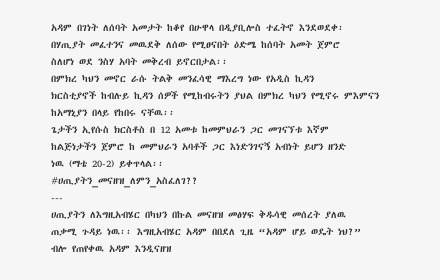አዳም በገነት ለሰባት አመታት ከቆየ በሁዋላ በዲያቢሎስ ተፈትኖ እንደወደቀ፡
በሃጢያት መፈተንና መዉደቅ ለሰው የሚፀናበት ዕድሜ ከሰባት አመት ጀምሮ
ስለሆነ ወደ ንስሃ አባት መቅረብ ይኖርበታል፡፡
በምክረ ካህን መኖር ራሱ ትልቅ መንፈሳዊ ማእረግ ነው የአዲስ ኪዳን
ክርስቲያኖች ከብሉይ ኪዳን ሰዎች የሚከብሩትን ያህል በምክረ ካህን የሚኖሩ ምእምናን
ከአማኒያን በላይ የከበሩ ናቸዉ፡፡
ጌታችን ኢየሱስ ክርስቶስ በ 12 አመቱ ከመምህራን ጋር መገናኘቱ እኛም
ከልጅነታችን ጀምሮ ከ መምህራን አባቶች ጋር እነድንገናኝ አብነት ይሆን ዘንድ
ነዉ (ማቴ 20-2) ይቀጥላል፡፡
#ሀጢያትን_መናዘዝ_ለምን_አስፈለገ??
---
ሀጢያትን ለእግዚአብሄር በካህን በኩል መናዘዝ መፅሃፍ ቅዱሳዊ መሰረት ያለዉ
ጠቃሚ ጉዳይ ነዉ፡፡ እግዚአብሄር አዳም በበደለ ጊዜ “አዳም ሆይ ወዴት ነህ?”
ብሎ የጠየቀዉ አዳም እንዲናዘዝ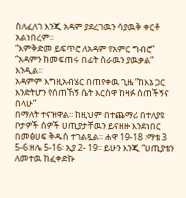ስለፈለገ እንጂ አዳም ያደረገዉን ሳያዉቅ ቀርቶ አልነበረም፡፡
“እምቅድመ ይፍጥሮ ለአዳም የአምር ግብሮ” ”አዳምን ከመፍጠሩ በፊት ስራዉን ያዉቃል” እንዲል፡፡
አዳምም እግዚአብሄር በጠየቀዉ ጊዜ ”ከእኔ ጋር እንድትሆን የሰጠኸኝ ሴት እርስዋ ከዛፉ ሰጠችኝና በላሁ”
በማለት ተናዝዋል፡፡ ከዚህም በተጨማሪ በተለያዩ ቦታዎች ሰዎች ሀጢያታቸዉን ይናዘዙ እንደነበር
በመፅሀፍ ቅዱስ ተገልጿል፡፡ ሐዋ 19-18 ፡ማቴ 3 5-6፡ዘሌ 5-16፡ ኢያ 2- 19፡፡ ይሁን እንጂ “ሀጢያቴን
ለመተዉ ከፈቀድኩ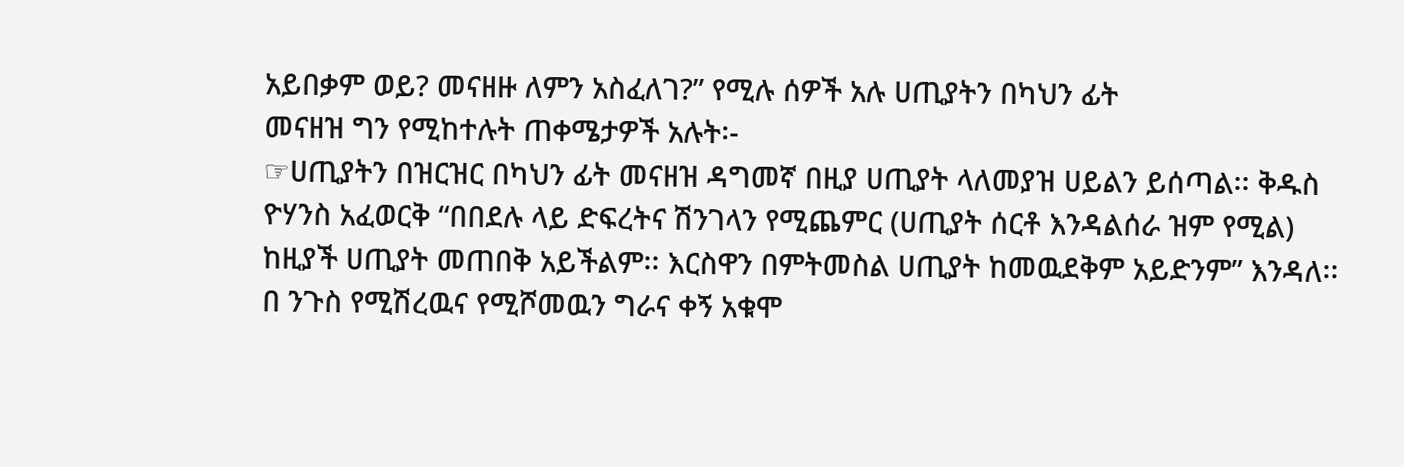አይበቃም ወይ? መናዘዙ ለምን አስፈለገ?” የሚሉ ሰዎች አሉ ሀጢያትን በካህን ፊት
መናዘዝ ግን የሚከተሉት ጠቀሜታዎች አሉት፡-
☞ሀጢያትን በዝርዝር በካህን ፊት መናዘዝ ዳግመኛ በዚያ ሀጢያት ላለመያዝ ሀይልን ይሰጣል፡፡ ቅዱስ
ዮሃንስ አፈወርቅ “በበደሉ ላይ ድፍረትና ሽንገላን የሚጨምር (ሀጢያት ሰርቶ እንዳልሰራ ዝም የሚል)
ከዚያች ሀጢያት መጠበቅ አይችልም፡፡ እርስዋን በምትመስል ሀጢያት ከመዉደቅም አይድንም” እንዳለ፡፡
በ ንጉስ የሚሽረዉና የሚሾመዉን ግራና ቀኝ አቁሞ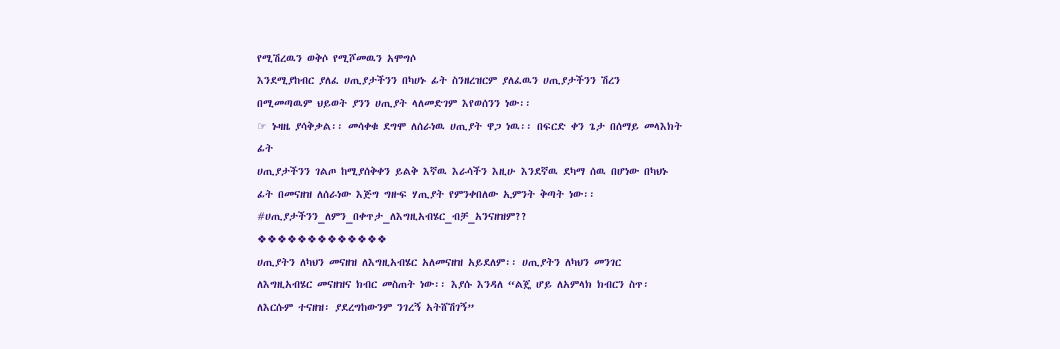የሚሽረዉን ወቅሶ የሚሾመዉን አሞግሶ
እንደሚያከብር ያለፈ ሀጢያታችንን በካሀኑ ፊት ስንዘረዝርም ያለፈዉን ሀጢያታችንን ሽረን
በሚመጣዉም ህይወት ያንን ሀጢያት ላለመድገም እየወሰንን ነው፡፡
☞ ኑዛዜ ያሳቅቃል፡፡ መሳቀቁ ደግሞ ለሰራነዉ ሀጢያት ዋጋ ነዉ፡፡ በፍርድ ቀን ጌታ በሰማይ መላእክት ፊት
ሀጢያታችንን ገልጦ ከሚያሰቅቀን ይልቅ እኛዉ እራሳችን እዚሁ እንደኛዉ ደካማ ሰዉ በሆነው በካህኑ
ፊት በመናዘዝ ለሰራነው እጅግ ግዙፍ ሃጢያት የምንቀበለው ኢምንት ቅጣት ነው፡፡
#ሀጢያታችንን_ለምን_በቀጥታ_ለእግዚአብሄር_ብቻ_አንናዘዝም??
❖❖❖❖❖❖❖❖❖❖❖❖❖
ሀጢያትን ለካህን መናዘዝ ለእግዚአብሄር አለመናዘዝ አይደለም፡፡ ሀጢያትን ለካህን መንገር
ለእግዚአብሄር መናዘዝና ክብር መስጠት ነው፡፡ እያሱ እንዳለ “ልጄ ሆይ ለአምላክ ክብርን ስጥ፡
ለእርሱም ተናዘዝ፡ ያደረግከውንም ንገረኝ አትሸሽገኝ”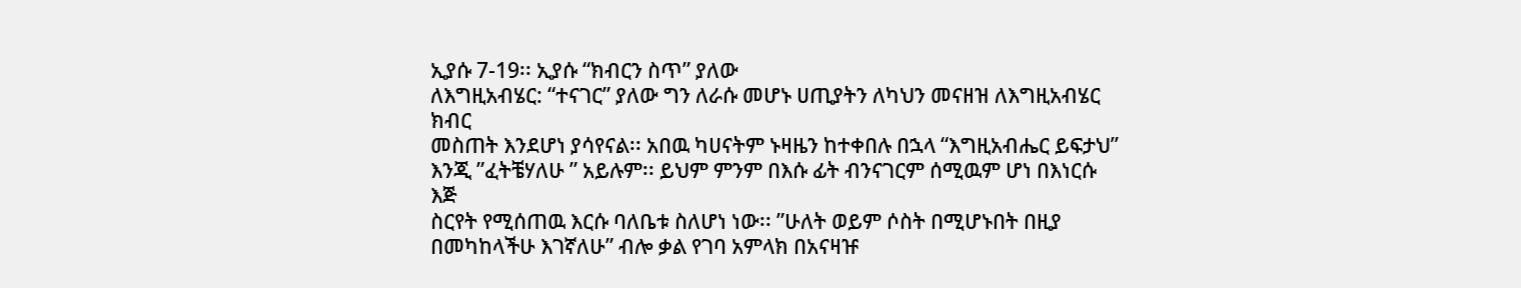ኢያሱ 7-19፡፡ ኢያሱ “ክብርን ስጥ” ያለው
ለእግዚአብሄር: “ተናገር” ያለው ግን ለራሱ መሆኑ ሀጢያትን ለካህን መናዘዝ ለእግዚአብሄር ክብር
መስጠት እንደሆነ ያሳየናል፡፡ አበዉ ካሀናትም ኑዛዜን ከተቀበሉ በኋላ “እግዚአብሔር ይፍታህ”
እንጂ ”ፈትቼሃለሁ ” አይሉም፡፡ ይህም ምንም በእሱ ፊት ብንናገርም ሰሚዉም ሆነ በእነርሱ እጅ
ስርየት የሚሰጠዉ እርሱ ባለቤቱ ስለሆነ ነው፡፡ ”ሁለት ወይም ሶስት በሚሆኑበት በዚያ
በመካከላችሁ እገኛለሁ” ብሎ ቃል የገባ አምላክ በአናዛዡ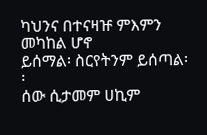ካህንና በተናዛዡ ምእምን መካከል ሆኖ
ይሰማል፡ ስርየትንም ይሰጣል፡፡
ሰው ሲታመም ሀኪም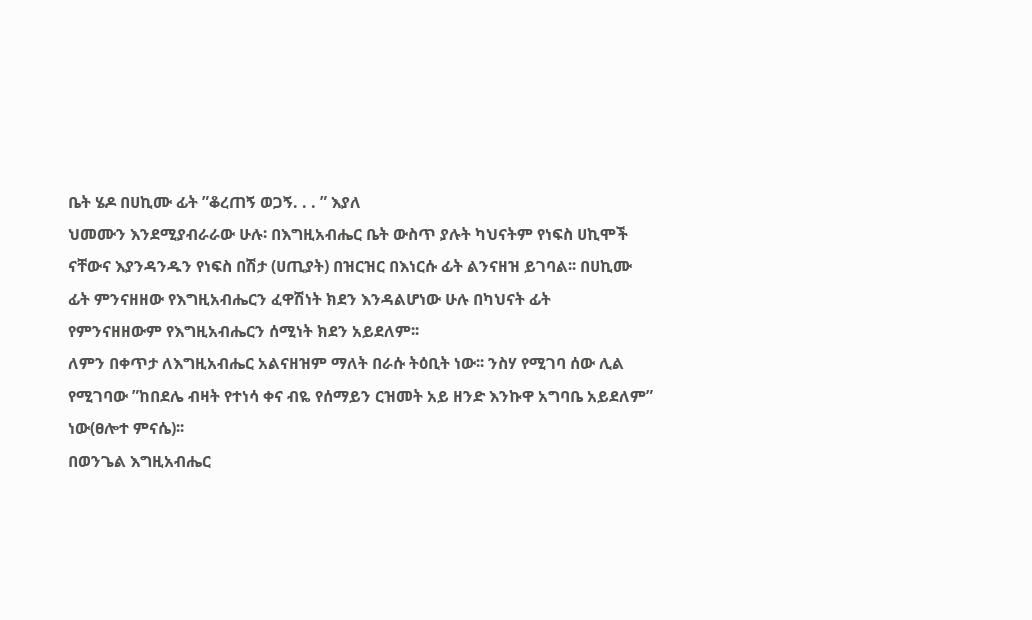ቤት ሄዶ በሀኪሙ ፊት ”ቆረጠኝ ወጋኝ. . . ” እያለ
ህመሙን እንደሚያብራራው ሁሉ፡ በእግዚአብሔር ቤት ውስጥ ያሉት ካህናትም የነፍስ ሀኪሞች
ናቸውና እያንዳንዱን የነፍስ በሽታ (ሀጢያት) በዝርዝር በእነርሱ ፊት ልንናዘዝ ይገባል፡፡ በሀኪሙ
ፊት ምንናዘዘው የእግዚአብሔርን ፈዋሽነት ክደን እንዳልሆነው ሁሉ በካህናት ፊት
የምንናዘዘውም የእግዚአብሔርን ሰሚነት ክደን አይደለም፡፡
ለምን በቀጥታ ለእግዚአብሔር አልናዘዝም ማለት በራሱ ትዕቢት ነው፡፡ ንስሃ የሚገባ ሰው ሊል
የሚገባው ”ከበደሌ ብዛት የተነሳ ቀና ብዬ የሰማይን ርዝመት አይ ዘንድ እንኩዋ አግባቤ አይደለም”
ነው(ፀሎተ ምናሴ)፡፡
በወንጌል እግዚአብሔር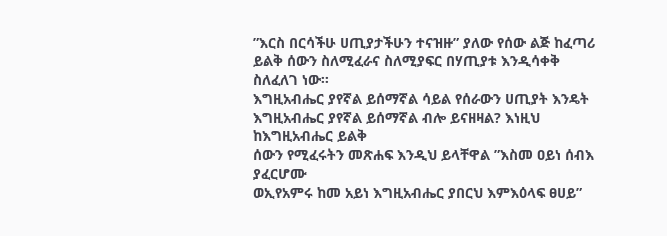”እርስ በርሳችሁ ሀጢያታችሁን ተናዝዙ” ያለው የሰው ልጅ ከፈጣሪ
ይልቅ ሰውን ስለሚፈራና ስለሚያፍር በሃጢያቱ እንዲሳቀቅ ስለፈለገ ነው፡፡
እግዚአብሔር ያየኛል ይሰማኛል ሳይል የሰራውን ሀጢያት እንዴት
እግዚአብሔር ያየኛል ይሰማኛል ብሎ ይናዘዛል? እነዚህ ከእግዚአብሔር ይልቅ
ሰውን የሚፈሩትን መጽሐፍ እንዲህ ይላቸዋል ”እስመ ዐይነ ሰብእ ያፈርሆሙ
ወኢየአምሩ ከመ አይነ እግዚአብሔር ያበርህ እምእዕላፍ ፀሀይ”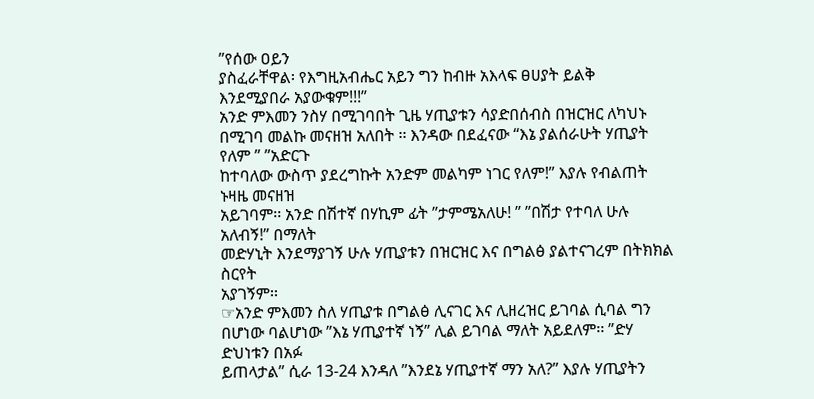”የሰው ዐይን
ያስፈራቸዋል፡ የእግዚአብሔር አይን ግን ከብዙ አእላፍ ፀሀያት ይልቅ
እንደሚያበራ አያውቁም!!!”
አንድ ምእመን ንስሃ በሚገባበት ጊዜ ሃጢያቱን ሳያድበሰብስ በዝርዝር ለካህኑ
በሚገባ መልኩ መናዘዝ አለበት ፡፡ እንዳው በደፈናው “እኔ ያልሰራሁት ሃጢያት የለም ” ”አድርጉ
ከተባለው ውስጥ ያደረግኩት አንድም መልካም ነገር የለም!” እያሉ የብልጠት ኑዛዜ መናዘዝ
አይገባም፡፡ አንድ በሽተኛ በሃኪም ፊት ”ታምሜአለሁ! ” ”በሽታ የተባለ ሁሉ አለብኝ!” በማለት
መድሃኒት እንደማያገኝ ሁሉ ሃጢያቱን በዝርዝር እና በግልፅ ያልተናገረም በትክክል ስርየት
አያገኝም፡፡
☞አንድ ምእመን ስለ ሃጢያቱ በግልፅ ሊናገር እና ሊዘረዝር ይገባል ሲባል ግን
በሆነው ባልሆነው ”እኔ ሃጢያተኛ ነኝ” ሊል ይገባል ማለት አይደለም፡፡ ”ድሃ ድህነቱን በአፉ
ይጠላታል” ሲራ 13-24 እንዳለ ”እንደኔ ሃጢያተኛ ማን አለ?” እያሉ ሃጢያትን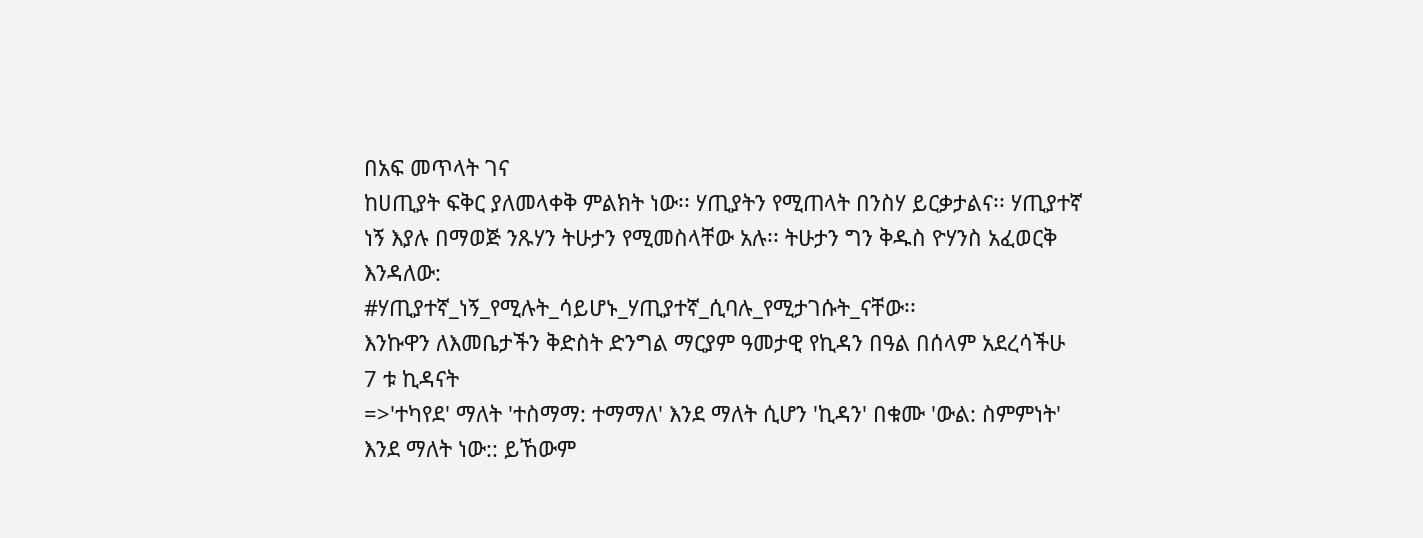በአፍ መጥላት ገና
ከሀጢያት ፍቅር ያለመላቀቅ ምልክት ነው፡፡ ሃጢያትን የሚጠላት በንስሃ ይርቃታልና፡፡ ሃጢያተኛ
ነኝ እያሉ በማወጅ ንጹሃን ትሁታን የሚመስላቸው አሉ፡፡ ትሁታን ግን ቅዱስ ዮሃንስ አፈወርቅ
እንዳለው:
#ሃጢያተኛ_ነኝ_የሚሉት_ሳይሆኑ_ሃጢያተኛ_ሲባሉ_የሚታገሱት_ናቸው፡፡
እንኩዋን ለእመቤታችን ቅድስት ድንግል ማርያም ዓመታዊ የኪዳን በዓል በሰላም አደረሳችሁ
7 ቱ ኪዳናት
=>'ተካየደ' ማለት 'ተስማማ: ተማማለ' እንደ ማለት ሲሆን 'ኪዳን' በቁሙ 'ውል: ስምምነት'
እንደ ማለት ነው:: ይኸውም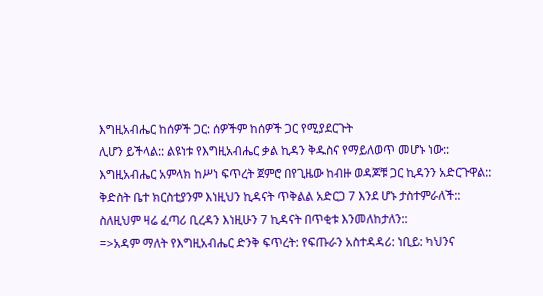እግዚአብሔር ከሰዎች ጋር: ሰዎችም ከሰዎች ጋር የሚያደርጉት
ሊሆን ይችላል:: ልዩነቱ የእግዚአብሔር ቃል ኪዳን ቅዱስና የማይለወጥ መሆኑ ነው::
እግዚአብሔር አምላክ ከሥነ ፍጥረት ጀምሮ በየጊዜው ከብዙ ወዳጆቹ ጋር ኪዳንን አድርጉዋል::
ቅድስት ቤተ ክርስቲያንም እነዚህን ኪዳናት ጥቅልል አድርጋ 7 እንደ ሆኑ ታስተምራለች::
ስለዚህም ዛሬ ፈጣሪ ቢረዳን እነዚሁን 7 ኪዳናት በጥቂቱ እንመለከታለን::
=>አዳም ማለት የእግዚአብሔር ድንቅ ፍጥረት: የፍጡራን አስተዳዳሪ: ነቢይ: ካህንና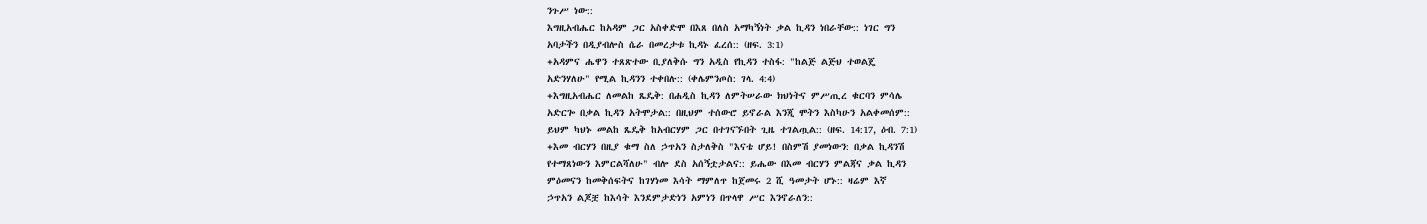ንጉሥ ነው::
እግዚአብሔር ከአዳም ጋር አስቀድሞ በእጸ በለስ አማካኝነት ቃል ኪዳን ነበራቸው:: ነገር ግን
አባታችን በዲያብሎስ ሴራ በመረታቱ ኪዳኑ ፈረሰ:: (ዘፍ. 3:1)
+አዳምና ሔዋን ተጸጽተው ቢያለቅሱ ግን አዲስ የኪዳን ተስፋ: "ከልጅ ልጅህ ተወልጄ
አድንሃለሁ" የሚል ኪዳንን ተቀበሉ:: (ቀሌምንጦስ: ገላ. 4:4)
+እግዚአብሔር ለመልከ ጼዴቅ: በሐዲስ ኪዳን ለምትሠራው ክህነትና ምሥጢረ ቁርባን ምሳሌ
አድርጐ በቃል ኪዳን አትሞታል:: በዚህም ተሰውሮ ይኖራል እንጂ ሞትን እስካሁን አልቀመሰም::
ይህም ካህኑ መልከ ጼዴቅ ከአብርሃም ጋር በተገናኙበት ጊዜ ተገልጧል:: (ዘፍ. 14:17, ዕብ. 7:1)
+እመ ብርሃን በዚያ ቁማ ስለ ኃጥአን ስታለቅስ "እናቴ ሆይ! በስምሽ ያመነውን: በቃል ኪዳንሽ
የተማጸነውን እምርልሻለሁ" ብሎ ደስ አሰኝቷታልና:: ይሔው በእመ ብርሃን ምልጃና ቃል ኪዳን
ምዕመናን ከመቅሰፍትና ከገሃነመ እሳት ማምለጥ ከጀመሩ 2 ሺ ዓመታት ሆኑ:: ዛሬም እኛ
ኃጥአን ልጆቿ ከእሳት እንደምታድነን አምነን በጥላዋ ሥር እንኖራለን::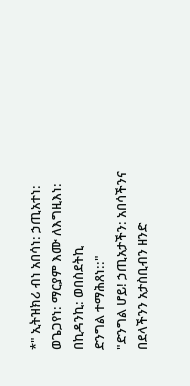*" ኢትዝክሪ ብነ አበሳነ: ኃጢአተነ: ወጌጋየነ: ማርያም እሙ ለእግዚእነ: በኪዳንኪ: ወበስደትኪ
ድንግል ተማሕጸነ::"
"ድንግል ሆይ! ኃጢአታችን: አበሳችንና በደላችንን አታስቢብን ዘንድ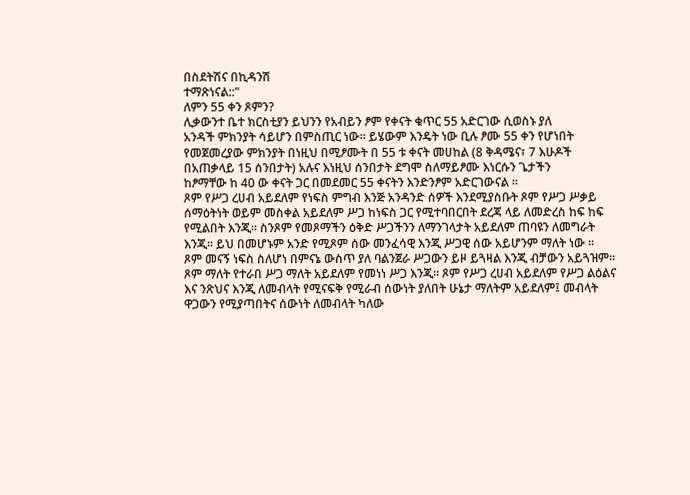በስደትሽና በኪዳንሽ
ተማጽነናል::"
ለምን 55 ቀን ጾምን?
ሊቃውንተ ቤተ ክርስቲያን ይህንን የአብይን ፆም የቀናት ቁጥር 55 አድርገው ሲወስኑ ያለ
አንዳች ምክንያት ሳይሆን በምስጢር ነው። ይሄውም እንዴት ነው ቢሉ ፆሙ 55 ቀን የሆነበት
የመጀመረያው ምክንያት በነዚህ በሚፆሙት በ 55 ቱ ቀናት መሀከል (8 ቅዳሜና፣ 7 እሁዶች
በአጠቃላይ 15 ሰንበታት) አሉና እነዚህ ሰንበታት ደግሞ ስለማይፆሙ እነርሱን ጌታችን
ከፆማቸው ከ 40 ው ቀናት ጋር በመደመር 55 ቀናትን እንድንፆም አድርገውናል ።
ጾም የሥጋ ረሀብ አይደለም የነፍስ ምግብ እንጅ አንዳንድ ሰዎች እንደሚያስቡት ጾም የሥጋ ሥቃይ
ሰማዕትነት ወይም መስቀል አይደለም ሥጋ ከነፍስ ጋር የሚተባበርበት ደረጃ ላይ ለመድረስ ከፍ ከፍ
የሚልበት እንጂ። ስንጾም የመጾማችን ዕቅድ ሥጋችንን ለማንገላታት አይደለም ጠባዩን ለመግራት
እንጂ። ይህ በመሆኑም አንድ የሚጾም ሰው መንፈሳዊ እንጂ ሥጋዊ ሰው አይሆንም ማለት ነው ።
ጾም መናኝ ነፍስ ስለሆነ በምናኔ ውስጥ ያለ ባልንጀራ ሥጋውን ይዞ ይጓዛል እንጂ ብቻውን አይጓዝም።
ጾም ማለት የተራበ ሥጋ ማለት አይደለም የመነነ ሥጋ እንጂ። ጾም የሥጋ ረሀብ አይደለም የሥጋ ልዕልና
እና ንጽህና እንጂ ለመብላት የሚናፍቅ የሚራብ ሰውነት ያለበት ሁኔታ ማለትም አይደለም፤ መብላት
ዋጋውን የሚያጣበትና ሰውነት ለመብላት ካለው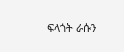ፍላጎት ራሱን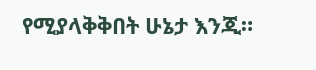የሚያላቅቅበት ሁኔታ እንጂ።